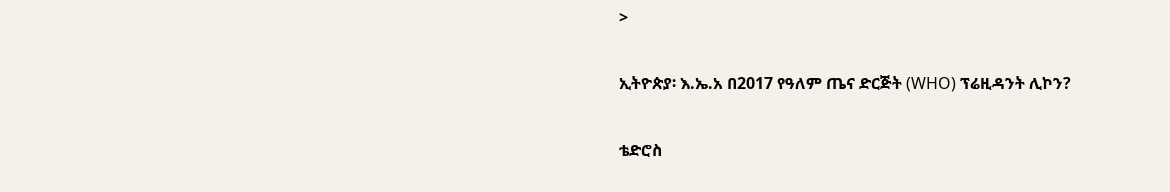>

ኢትዮጵያ፡ እ.ኤ.አ በ2017 የዓለም ጤና ድርጅት (WHO) ፕሬዚዳንት ሊኮን?

ቴድሮስ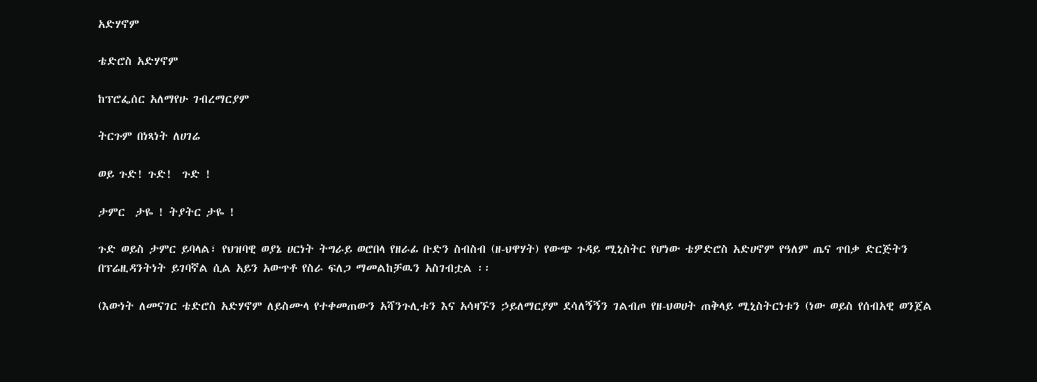አድሃኖም

ቴድሮስ አድሃኖም

ከፕሮፌሰር አለማየሁ ገብረማርያም

ትርጉም በነጻነት ለሀገሬ

ወይ ጉድ! ጉድ!  ጉድ !

ታምር  ታዬ ! ትያትር ታዬ !

ጉድ ወይስ ታምር ይባላል፣ የህዝባዊ ወያኔ ሀርነት ትግራይ ወሮበላ የዘራፊ ቡድን ስብስብ (ዘ-ህዋሃት) የውጭ ጉዳይ ሚኒስትር የሆነው ቴዎድሮስ አድሀኖም የዓለም ጤና ጥበቃ ድርጅትን በፕሬዚዳንትነት ይገባኛል ሲል አይን አውጥቶ የስራ ፍለጋ ማመልከቻዉን አስገብቷል ፡፡

(እውነት ለመናገር ቴድሮስ አድሃኖም ለይስሙላ የተቀመጠውን አሻንጉሊቱን እና አሳዛኙን ኃይለማርያም ደሳለኝኝን ገልብጦ የዘ-ህወሀት ጠቅላይ ሚኒስትርነቱን (ነው ወይስ የሰብአዊ ወንጀል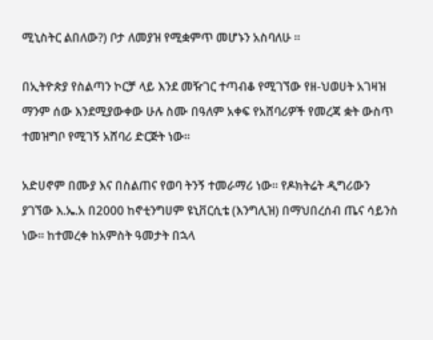ሚኒስትር ልበለው?) ቦታ ለመያዝ የሚቋምጥ መሆኑን አስባለሁ ።

በኢትዮጵያ የስልጣን ኮርቻ ላይ እንደ መዥገር ተጣብቆ የሚገኘው የዘ-ህወሀት አገዛዝ ማንም ሰው እንደሚያውቀው ሁሉ ስሙ በዓለም አቀፍ የአሸባሪዎች የመረጃ ቋት ውስጥ ተመዝግቦ የሚገኝ አሸባሪ ድርጅት ነው፡፡

አድሀኖም በሙያ እና በስልጠና የወባ ትንኝ ተመራማሪ ነው፡፡ የዶክትሬት ዲግሪውን ያገኘው እ.ኤ.አ በ2000 ከኖቲንግሀም ዩኒቨርሲቴ (እንግሊዝ) በማህበረሰብ ጤና ሳይንስ ነው፡፡ ከተመረቀ ከአምስት ዓመታት በኋላ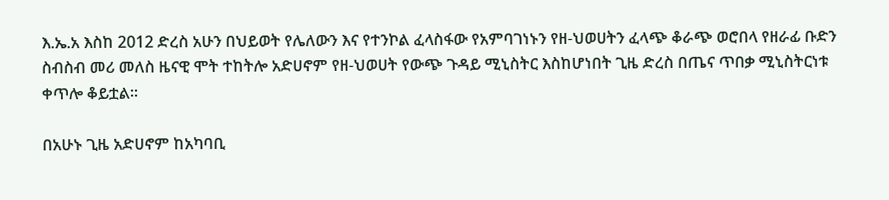እ.ኤ.አ እስከ 2012 ድረስ አሁን በህይወት የሌለውን እና የተንኮል ፈላስፋው የአምባገነኑን የዘ-ህወሀትን ፈላጭ ቆራጭ ወሮበላ የዘራፊ ቡድን ስብስብ መሪ መለስ ዜናዊ ሞት ተከትሎ አድሀኖም የዘ-ህወሀት የውጭ ጉዳይ ሚኒስትር እስከሆነበት ጊዜ ድረስ በጤና ጥበቃ ሚኒስትርነቱ ቀጥሎ ቆይቷል፡፡

በአሁኑ ጊዜ አድሀኖም ከአካባቢ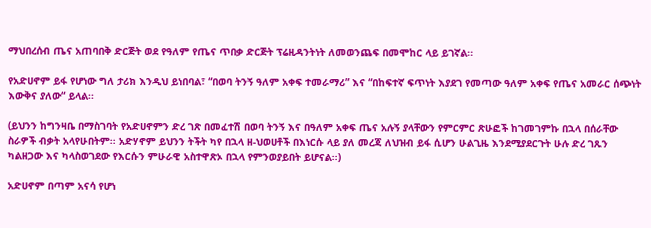ማህበረሰብ ጤና አጠባበቅ ድርጅት ወደ የዓለም የጤና ጥበቃ ድርጅት ፕሬዚዳንትነት ለመወንጨፍ በመሞከር ላይ ይገኛል፡፡

የአድሀኖም ይፋ የሆነው ግለ ታሪክ እንዲህ ይነበባል፣ “በወባ ትንኝ ዓለም አቀፍ ተመራማሪ” እና “በከፍተኛ ፍጥነት እያደገ የመጣው ዓለም አቀፍ የጤና አመራር ሰጭነት እውቅና ያለው“ ይላል፡፡

(ይህንን ከግንዛቤ በማስገባት የአድሀኖምን ድረ ገጽ በመፈተሽ በወባ ትንኝ እና በዓለም አቀፍ ጤና አሉኝ ያላቸውን የምርምር ጽሁፎች ከገመገምኩ በኋላ በሰራቸው ስራዎች ብቃት አላየሁበትም፡፡ አድሃኖም ይህንን ትችት ካየ በኋላ ዘ-ህወሀቶች በእነርሱ ላይ ያለ መረጃ ለህዝብ ይፋ ሲሆን ሁልጊዜ እንደሚያደርጉት ሁሉ ድረ ገጹን ካልዘጋው እና ካላስወገደው የእርሱን ምሁራዊ አስተዋጽኦ በኋላ የምንወያይበት ይሆናል፡፡)

አድሀኖም በጣም አናሳ የሆነ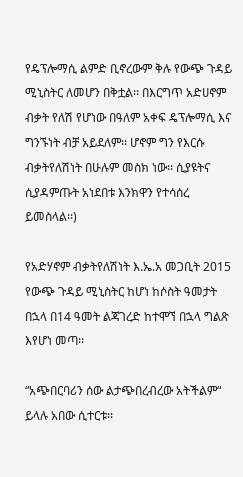የዴፕሎማሲ ልምድ ቢኖረውም ቅሉ የውጭ ጉዳይ ሚኒስትር ለመሆን በቅቷል፡፡ በእርግጥ አድሀኖም ብቃት የለሽ የሆነው በዓለም አቀፍ ዴፕሎማሲ እና ግንኙነት ብቻ አይደለም፡፡ ሆኖም ግን የእርሱ ብቃትየለሽነት በሁሉም መስክ ነው፡፡ ሲያዩትና ሲያዳምጡት አነደበቱ እንክዋን የተሳሰረ ይመስላል፡፡)

የአድሃኖም ብቃትየለሽነት እ.ኤ.አ መጋቢት 2015 የውጭ ጉዳይ ሚኒስትር ከሆነ ከሶስት ዓመታት በኋላ በ14 ዓመት ልጃገረድ ከተሞኘ በኋላ ግልጽ እየሆነ መጣ፡፡

“አጭበርባሪን ሰው ልታጭበረብረው አትችልም“ ይላሉ አበው ሲተርቱ፡፡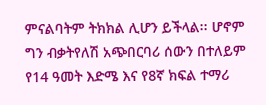ምናልባትም ትክክል ሊሆን ይችላል፡፡ ሆኖም ግን ብቃትየለሽ አጭበርባሪ ሰውን በተለይም የ14 ዓመት እድሜ እና የ8ኛ ክፍል ተማሪ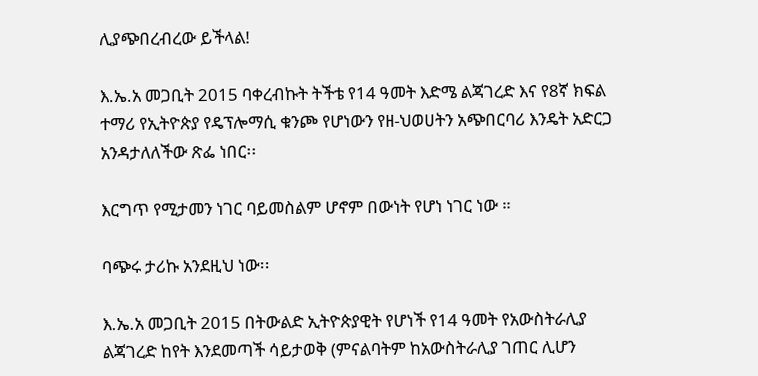ሊያጭበረብረው ይችላል!

እ.ኤ.አ መጋቢት 2015 ባቀረብኩት ትችቴ የ14 ዓመት እድሜ ልጃገረድ እና የ8ኛ ክፍል ተማሪ የኢትዮጵያ የዴፕሎማሲ ቁንጮ የሆነውን የዘ-ህወሀትን አጭበርባሪ እንዴት አድርጋ አንዳታለለችው ጽፌ ነበር፡፡

እርግጥ የሚታመን ነገር ባይመስልም ሆኖም በውነት የሆነ ነገር ነው ።

ባጭሩ ታሪኩ አንደዚህ ነው፡፡

እ.ኤ.አ መጋቢት 2015 በትውልድ ኢትዮጵያዊት የሆነች የ14 ዓመት የአውስትራሊያ ልጃገረድ ከየት እንደመጣች ሳይታወቅ (ምናልባትም ከአውስትራሊያ ገጠር ሊሆን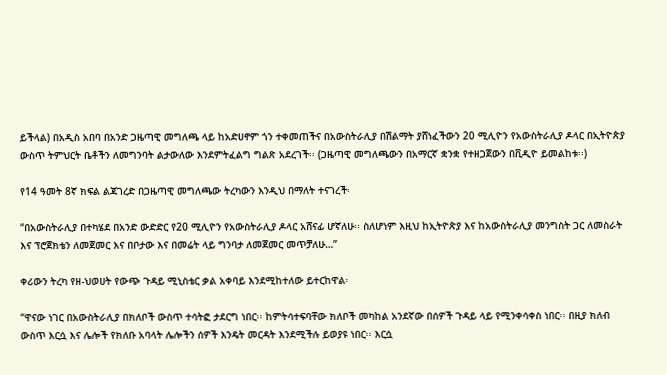ይችላል) በአዲስ አበባ በአንድ ጋዜጣዊ መግለጫ ላይ ከአድሀኖም ጎን ተቀመጠችና በአውስትራሊያ በሽልማት ያሸነፈችውን 20 ሚሊዮን የአውስትራሊያ ዶላር በኢትዮጵያ ውስጥ ትምህርት ቤቶችን ለመግንባት ልታውለው እንደምትፈልግ ግልጽ አደረገች፡፡ (ጋዜጣዊ መግለጫውን በአማርኛ ቋንቋ የተዘጋጀውን በቪዲዮ ይመልከቱ፡፡)

የ14 ዓመት 8ኛ ክፍል ልጃገረድ በጋዜጣዊ መግለጫው ትረካውን እንዲህ በማለት ተናገረች፡

“በአውስትራሊያ በተካሄደ በአንድ ውድድር የ20 ሚሊዮን የአውስትራሊያ ዶላር አሸናፊ ሆኛለሁ፡፡ ስለሆነም እዚህ ከኢትዮጵያ እና ከአውስትራሊያ መንግስት ጋር ለመስራት እና ፕሮጀክቴን ለመጀመር እና በቦታው እና በመሬት ላይ ግንባታ ለመጀመር መጥቻለሁ…”

ቀሪውን ትረካ የዘ-ህወሀት የውጭ ጉዳይ ሚኒስቴር ቃል አቀባይ እንደሚከተለው ይተርከዋል፡

“ዋናው ነገር በአውስትራሊያ በክለቦች ውስጥ ተሳትፎ ታደርግ ነበር፡፡ ከምትሳተፍባቸው ክለቦች መካከል አንደኛው በሰዎች ጉዳይ ላይ የሚንቀሳቀስ ነበር፡፡ በዚያ ክለብ ውስጥ እርሷ እና ሌሎች የክለቡ አባላት ሌሎችን ሰዎች እንዴት መርዳት እንደሚችሉ ይወያዩ ነበር፡፡ እርሷ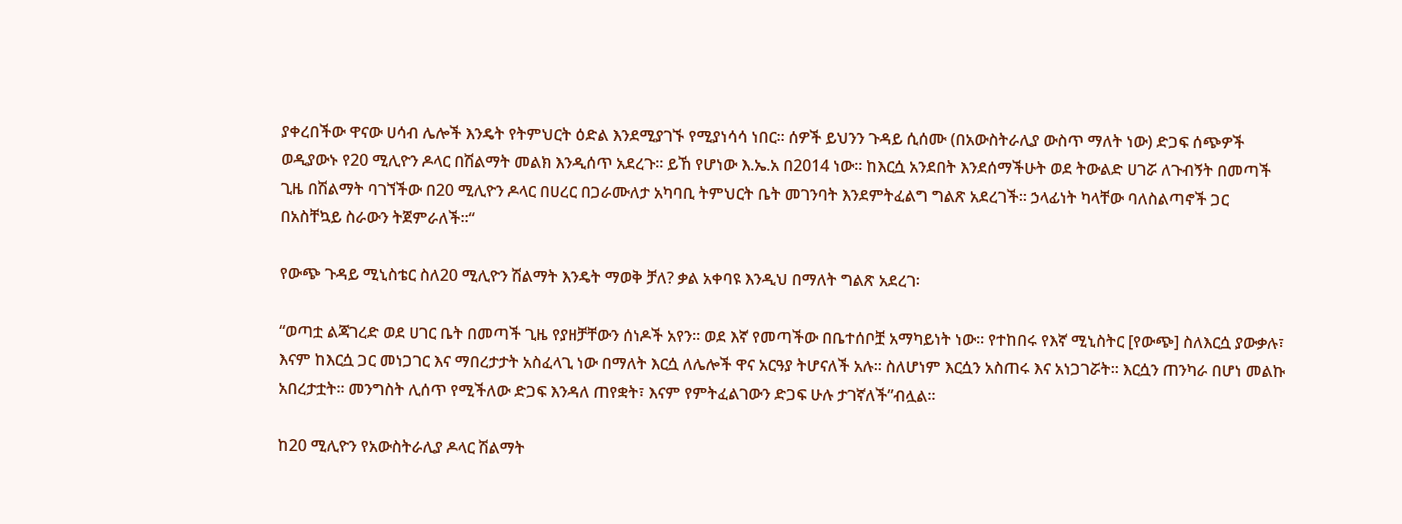ያቀረበችው ዋናው ሀሳብ ሌሎች እንዴት የትምህርት ዕድል እንደሚያገኙ የሚያነሳሳ ነበር፡፡ ሰዎች ይህንን ጉዳይ ሲሰሙ (በአውስትራሊያ ውስጥ ማለት ነው) ድጋፍ ሰጭዎች ወዲያውኑ የ20 ሚሊዮን ዶላር በሽልማት መልክ እንዲሰጥ አደረጉ፡፡ ይኸ የሆነው እ.ኤ.አ በ2014 ነው፡፡ ከእርሷ አንደበት እንደሰማችሁት ወደ ትውልድ ሀገሯ ለጉብኝት በመጣች ጊዜ በሽልማት ባገኘችው በ20 ሚሊዮን ዶላር በሀረር በጋራሙለታ አካባቢ ትምህርት ቤት መገንባት እንደምትፈልግ ግልጽ አደረገች፡፡ ኃላፊነት ካላቸው ባለስልጣኖች ጋር በአስቸኳይ ስራውን ትጀምራለች፡፡“

የውጭ ጉዳይ ሚኒስቴር ስለ20 ሚሊዮን ሽልማት እንዴት ማወቅ ቻለ? ቃል አቀባዩ እንዲህ በማለት ግልጽ አደረገ፡

“ወጣቷ ልጃገረድ ወደ ሀገር ቤት በመጣች ጊዜ የያዘቻቸውን ሰነዶች አየን፡፡ ወደ እኛ የመጣችው በቤተሰቦቿ አማካይነት ነው፡፡ የተከበሩ የእኛ ሚኒስትር [የውጭ] ስለእርሷ ያውቃሉ፣ እናም ከእርሷ ጋር መነጋገር እና ማበረታታት አስፈላጊ ነው በማለት እርሷ ለሌሎች ዋና አርዓያ ትሆናለች አሉ፡፡ ስለሆነም እርሷን አስጠሩ እና አነጋገሯት፡፡ እርሷን ጠንካራ በሆነ መልኩ አበረታቷት፡፡ መንግስት ሊሰጥ የሚችለው ድጋፍ እንዳለ ጠየቋት፣ እናም የምትፈልገውን ድጋፍ ሁሉ ታገኛለች”ብሏል፡፡

ከ20 ሚሊዮን የአውስትራሊያ ዶላር ሽልማት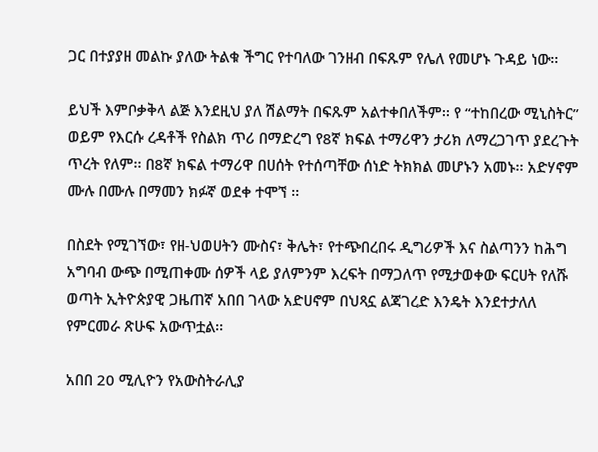ጋር በተያያዘ መልኩ ያለው ትልቁ ችግር የተባለው ገንዘብ በፍጹም የሌለ የመሆኑ ጉዳይ ነው፡፡

ይህች እምቦቃቅላ ልጅ እንደዚህ ያለ ሽልማት በፍጹም አልተቀበለችም፡፡ የ “ተከበረው ሚኒስትር” ወይም የእርሱ ረዳቶች የስልክ ጥሪ በማድረግ የ8ኛ ክፍል ተማሪዋን ታሪክ ለማረጋገጥ ያደረጉት ጥረት የለም፡፡ በ8ኛ ክፍል ተማሪዋ በሀሰት የተሰጣቸው ሰነድ ትክክል መሆኑን አመኑ፡፡ አድሃኖም ሙሉ በሙሉ በማመን ክፉኛ ወደቀ ተሞኘ ፡፡

በስደት የሚገኘው፣ የዘ-ህወሀትን ሙስና፣ ቅሌት፣ የተጭበረበሩ ዲግሪዎች እና ስልጣንን ከሕግ አግባብ ውጭ በሚጠቀሙ ሰዎች ላይ ያለምንም እረፍት በማጋለጥ የሚታወቀው ፍርሀት የለሹ ወጣት ኢትዮጵያዊ ጋዜጠኛ አበበ ገላው አድሀኖም በህጻኗ ልጃገረድ እንዴት እንደተታለለ የምርመራ ጽሁፍ አውጥቷል፡፡

አበበ 20 ሚሊዮን የአውስትራሊያ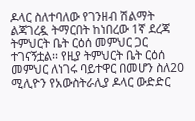ዶላር ስለተባለው የገንዘብ ሽልማት ልጃገረዷ ትማርበት ከነበረው 1ኛ ደረጃ ትምህርት ቤት ርዕሰ መምህር ጋር ተገናኝቷል፡፡ የዚያ ትምህርት ቤት ርዕሰ መምህር ለነገሩ ባይተዋር በመሆን ስለ20 ሚሊዮን የአውስትራሊያ ዶላር ውድድር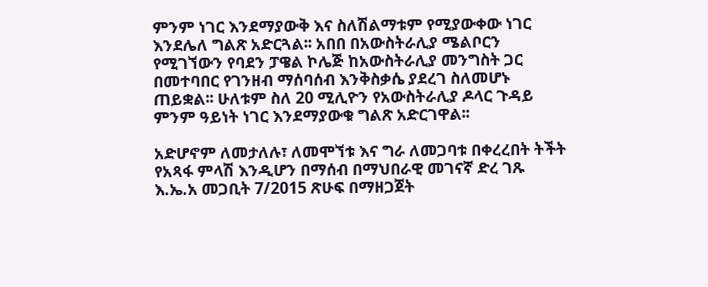ምንም ነገር እንደማያውቅ እና ስለሽልማቱም የሚያውቀው ነገር እንደሌለ ግልጽ አድርጓል፡፡ አበበ በአውስትራሊያ ሜልቦርን የሚገኘውን የባደን ፓዌል ኮሌጅ ከአውስትራሊያ መንግስት ጋር በመተባበር የገንዘብ ማሰባሰብ እንቅስቃሴ ያደረገ ስለመሆኑ ጠይቋል፡፡ ሁለቱም ስለ 20 ሚሊዮን የአውስትራሊያ ዶላር ጉዳይ ምንም ዓይነት ነገር እንደማያውቁ ግልጽ አድርገዋል፡፡

አድሆኖም ለመታለሉ፣ ለመሞኘቱ እና ግራ ለመጋባቱ በቀረረበት ትችት የአጻፋ ምላሽ እንዲሆን በማሰብ በማህበራዊ መገናኛ ድረ ገጹ እ.ኤ.አ መጋቢት 7/2015 ጽሁፍ በማዘጋጀት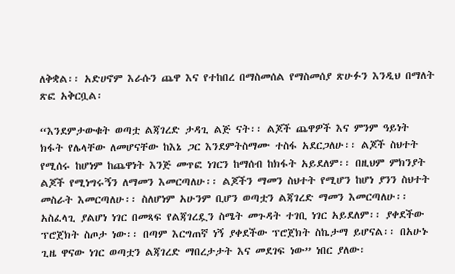ለቅቋል፡፡ አድሀኖም እራሱን ጨዋ እና የተከበረ በማስመሰል የማስመሰያ ጽሁፉን እንዲህ በማለት ጽፎ አቅርቧል፡

“እንደምታውቁት ወጣቷ ልጃገረድ ታዳጊ ልጅ ናት፡፡ ልጆች ጨዋዎች እና ምንም ዓይነት ክፋት የሌላቸው ለመሆናቸው ከእኔ ጋር እንደምትስማሙ ተስፋ አደርጋለሁ፡፡ ልጆች ስህተት የሚሰሩ ከሆነም ከጨዋነት እንጅ መጥፎ ነገርን ከማሰብ ከክፋት አይደለም፡፡ በዚህም ምክንያት ልጆች የሚነግሩኝን ለማመን እመርጣለሁ፡፡ ልጆችን ማመን ስህተት የሚሆን ከሆነ ያንን ስህተት መስራት እመርጣለሁ፡፡ ስለሆነም አሁንም ቢሆን ወጣቷን ልጃገረድ ማመን እመርጣለሁ፡፡ አስፈላጊ ያልሆነ ነገር በመጻፍ የልጃገረዷን ስሜት መጉዳት ተገቢ ነገር አይደለም፡፡ ያቀደችው ፕሮጀክት ስጦታ ነው፡፡ በጣም እርግጠኛ ነኝ ያቀደችው ፕሮጀክት ስኬታማ ይሆናል፡፡ በአሁኑ ጊዜ ዋናው ነገር ወጣቷን ልጃገረድ ማበረታታት እና መደገፍ ነው” ነበር ያለው፡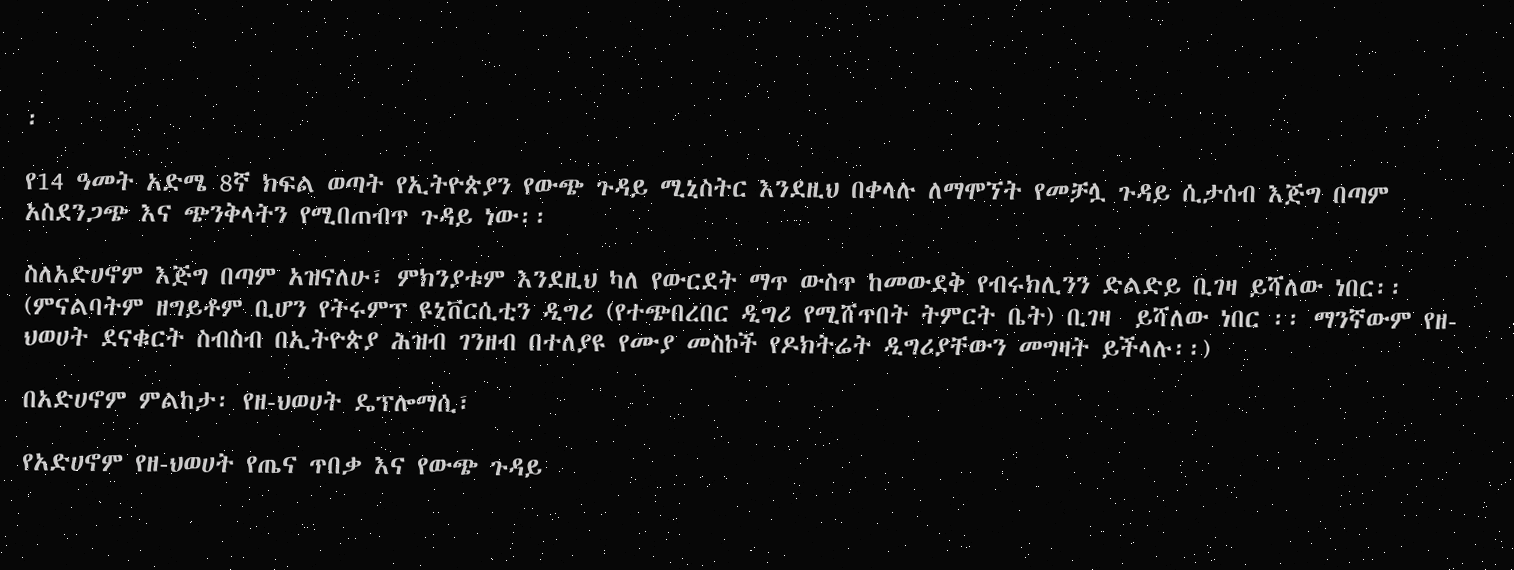፡

የ14 ዓመት አድሜ 8ኛ ክፍል ወጣት የኢትዮጵያን የውጭ ጉዳይ ሚኒስትር እንደዚህ በቀላሉ ለማሞኘት የመቻሏ ጉዳይ ሲታሰብ እጅግ በጣም አስደንጋጭ እና ጭንቅላትን የሚበጠብጥ ጉዳይ ነው፡፡

ስለአድሀኖም እጅግ በጣም አዝናለሁ፣ ምክንያቱም እንደዚህ ካለ የውርደት ማጥ ውስጥ ከመውደቅ የብሩክሊንን ድልድይ ቢገዛ ይሻለው ነበር፡፡ (ምናልባትም ዘግይቶም ቢሆን የትሩምፕ ዩኒቨርሲቲን ዲግሪ (የተጭበረበር ዲግሪ የሚሸጥበት ትምርት ቤት) ቢገዛ  ይሻለው ነበር ፡፡ ማንኛውም የዘ-ህወሀት ደናቁርት ስብስብ በኢትዮጵያ ሕዝብ ገንዘብ በተለያዩ የሙያ መስኮች የዶክትሬት ዲግሪያቸውን መግዛት ይችላሉ፡፡)

በአድሀኖም ምልከታ፡ የዘ-ህወሀት ዴፕሎማሲ፣

የአድሀኖም የዘ-ህወሀት የጤና ጥበቃ እና የውጭ ጉዳይ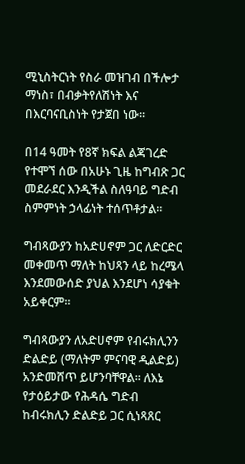ሚኒስትርነት የስራ መዝገብ በችሎታ ማነስ፣ በብቃትየለሽነት እና በእርባናቢስነት የታጀበ ነው፡፡

በ14 ዓመት የ8ኛ ክፍል ልጃገረድ የተሞኘ ሰው በአሁኑ ጊዜ ከግብጽ ጋር መደራደር እንዲችል ስለዓባይ ግድብ ስምምነት ኃላፊነት ተሰጥቶታል፡፡

ግብጻውያን ከአድሀኖም ጋር ለድርድር መቀመጥ ማለት ከህጻን ላይ ከረሜላ እንደመውሰድ ያህል እንደሆነ ሳያቁት አይቀርም፡፡

ግብጻውያን ለአድሀኖም የብሩክሊንን ድልድይ (ማለትም ምናባዊ ዲልድይ) አንድመሸጥ ይሆንባቸዋል፡፡ ለእኔ የታዕይታው የሕዳሴ ግድብ ከብሩክሊን ድልድይ ጋር ሲነጻጸር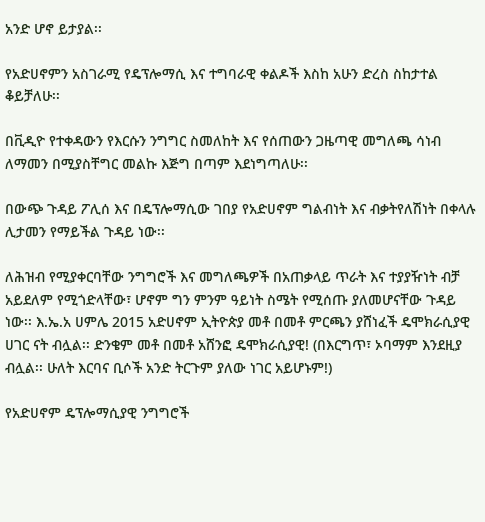አንድ ሆኖ ይታያል፡፡

የአድሀኖምን አስገራሚ የዴፕሎማሲ እና ተግባራዊ ቀልዶች እስከ አሁን ድረስ ስከታተል ቆይቻለሁ፡፡

በቪዲዮ የተቀዳውን የእርሱን ንግግር ስመለከት እና የሰጠውን ጋዜጣዊ መግለጫ ሳነብ ለማመን በሚያስቸግር መልኩ እጅግ በጣም እደነግጣለሁ፡፡

በውጭ ጉዳይ ፖሊሰ እና በዴፕሎማሲው ገበያ የአድሀኖም ግልብነት እና ብቃትየለሽነት በቀላሉ ሊታመን የማይችል ጉዳይ ነው፡፡

ለሕዝብ የሚያቀርባቸው ንግግሮች እና መግለጫዎች በአጠቃላይ ጥራት እና ተያያዥነት ብቻ አይደለም የሚጎድላቸው፣ ሆኖም ግን ምንም ዓይነት ስሜት የሚሰጡ ያለመሆናቸው ጉዳይ ነው፡፡ እ.ኤ.አ ሀምሌ 2015 አድሀኖም ኢትዮጵያ መቶ በመቶ ምርጫን ያሸነፈች ዴሞክራሲያዊ ሀገር ናት ብሏል፡፡ ድንቄም መቶ በመቶ አሸንፎ ዴሞክራሲያዊ! (በእርግጥ፣ ኦባማም እንደዚያ ብሏል፡፡ ሁለት እርባና ቢሶች አንድ ትርጉም ያለው ነገር አይሆኑም!)

የአድሀኖም ዴፕሎማሲያዊ ንግግሮች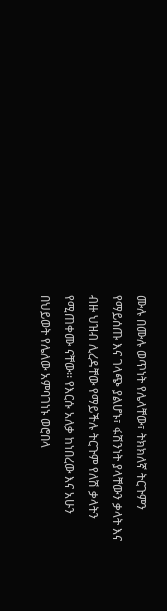ሙሉ በሙሉ ወጥነት የሌላቸው፣ ትክክለኛ ትርጉምን የማይሰጡ እና ገላጭ ያልሆኑ፣ ፋሽንነት ያላቸውን ቃላት እና ብዙ ህዝብ ሊረዳቸው የማይችሉ ትርጉም የለሽ ቃላትን የሚጠቀሙ ናቸው፡፡ የእርሱ አለቃ ከነበረው እና አሁን በህይወት የሌለው አምባገነኑ ወሮበላ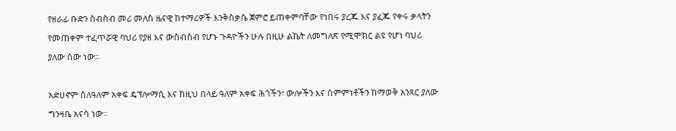የዘራፊ ቡድን ስብስብ መሪ መለስ ዜናዊ ከተማሪዎች እንቅስቃሴ ጀምሮ ይጠቀምባቸው የነበሩ ያረጁ እና ያፈጁ የቀሩ ቃላትን የመጠቀም ተፈጥሯዊ ባህሪ የያዘ እና ውስብስብ የሆኑ ጉዳዮችን ሁሉ በዚሁ ልኬት ለመግለጽ የሚሞክር ልዩ የሆነ ባህሪ ያለው ሰው ነው፡፡

አድሀኖም ስለዓለም አቀፍ ዴፕሎማሲ እና ከዚህ በላይ ዓለም አቀፍ ሕጎችን፣ ውሎችን እና ስምምነቶችን ከማወቅ አንጻር ያለው ግንዛቤ አናሳ ነው፡፡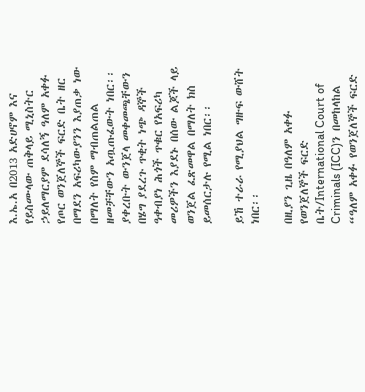እ.ኤ.አ በ2013 አድሀኖም እና የይስሙላው ጠቅላይ ሚኒስትር ኃይለማርያም ደሳለኝ ዓለም አቀፉ የጦር ወንጀለኞች ፍርድ ቤት ዘር በማደን አፍሪካውያንን እያጠቃ ነው በማለት የስም ማብጠልጠል ዘመቻቸውን አጧጡፈውት ነበር፡፡ ያቀረቡት ውንጀላ መቀመጫቸውን በሄግ ያደረጉ ጥቂት ነጭ ዳኞች ዓቀብያነ ሕጎች ጥቁር የአፍሪካ መሪዎችን እያደኑ በሰው ልጆች ላይ ወንጀል ፈጽመዋል በማለት ክስ ይመሰርታሉ የሚል ነበር፡፡

ይኸ ተራራ የሚያህል ግዙፍ ውሸት ነበር፡፡

በዚያን ጊዜ በዓለም አቀፉ የወንጀለኞች ፍርድ ቤት/International Court of Criminals (ICC)ን በመከላከል “ዓለም አቀፉ የወንጀለኞች ፍርድ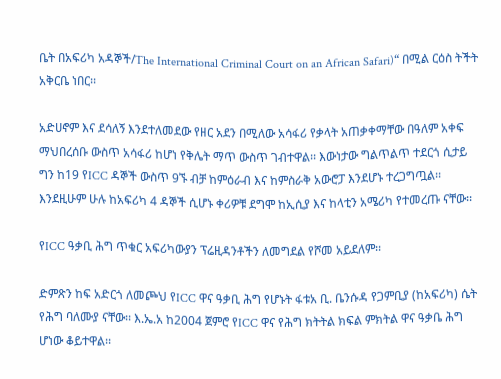ቤት በአፍሪካ አዳኞች/The International Criminal Court on an African Safari)“ በሚል ርዕስ ትችት አቅርቤ ነበር፡፡

አድሀኖም እና ደሳለኝ እንደተለመደው የዘር አደን በሚለው አሳፋሪ የቃላት አጠቃቀማቸው በዓለም አቀፍ ማህበረሰቡ ውስጥ አሳፋሪ ከሆነ የቅሌት ማጥ ውስጥ ገብተዋል፡፡ እውነታው ግልጥልጥ ተደርጎ ሲታይ ግን ከ19 የICC ዳኞች ውስጥ 9ኙ ብቻ ከምዕራብ እና ከምስራቅ አውሮፓ እንደሆኑ ተረጋግጧል፡፡ እንደዚሁም ሁሉ ከአፍሪካ 4 ዳኞች ሲሆኑ ቀሪዎቹ ደግሞ ከኢሲያ እና ከላቲን አሜሪካ የተመረጡ ናቸው፡፡

የICC ዓቃቢ ሕግ ጥቁር አፍሪካውያን ፕሬዚዳንቶችን ለመግደል የሾመ አይደለም፡፡

ድምጽን ከፍ አድርጎ ለመጮህ የICC ዋና ዓቃቢ ሕግ የሆኑት ፋቱአ ቢ. ቤንሱዳ የጋምቢያ (ከአፍሪካ) ሴት የሕግ ባለሙያ ናቸው፡፡ እ.ኤ.አ ከ2004 ጀምሮ የICC ዋና የሕግ ክትትል ክፍል ምክትል ዋና ዓቃቤ ሕግ ሆነው ቆይተዋል፡፡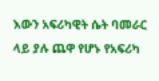እውን አፍሪካዊት ሴት ባመራር ላይ ያሉ ጨዋ የሆኑ የአፍሪካ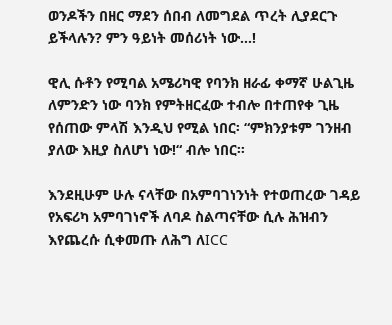ወንዶችን በዘር ማደን ሰበብ ለመግደል ጥረት ሊያደርጉ ይችላሉን? ምን ዓይነት መሰሪነት ነው…!

ዊሊ ሱቶን የሚባል አሜሪካዊ የባንክ ዘራፊ ቀማኛ ሁልጊዜ ለምንድን ነው ባንክ የምትዘርፈው ተብሎ በተጠየቀ ጊዜ የሰጠው ምላሽ እንዲህ የሚል ነበር፡ “ምክንያቱም ገንዘብ ያለው እዚያ ስለሆነ ነው!“ ብሎ ነበር፡፡

እንደዚሁም ሁሉ ናላቸው በአምባገነንነት የተወጠረው ገዳይ የአፍሪካ አምባገነኖች ለባዶ ስልጣናቸው ሲሉ ሕዝብን እየጨረሱ ሲቀመጡ ለሕግ ለICC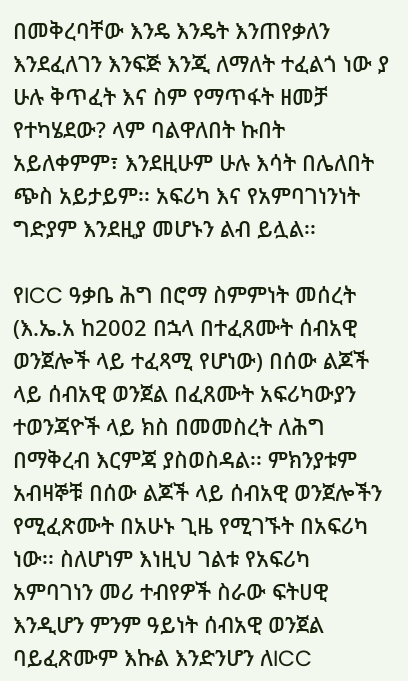በመቅረባቸው እንዴ እንዴት እንጠየቃለን እንደፈለገን እንፍጅ እንጂ ለማለት ተፈልጎ ነው ያ ሁሉ ቅጥፈት እና ስም የማጥፋት ዘመቻ የተካሄደው? ላም ባልዋለበት ኩበት አይለቀምም፣ እንደዚሁም ሁሉ እሳት በሌለበት ጭስ አይታይም፡፡ አፍሪካ እና የአምባገነንነት ግድያም እንደዚያ መሆኑን ልብ ይሏል፡፡

የICC ዓቃቤ ሕግ በሮማ ስምምነት መሰረት (እ.ኤ.አ ከ2002 በኋላ በተፈጸሙት ሰብአዊ ወንጀሎች ላይ ተፈጻሚ የሆነው) በሰው ልጆች ላይ ሰብአዊ ወንጀል በፈጸሙት አፍሪካውያን ተወንጃዮች ላይ ክስ በመመስረት ለሕግ በማቅረብ እርምጃ ያስወስዳል፡፡ ምክንያቱም አብዛኞቹ በሰው ልጆች ላይ ሰብአዊ ወንጀሎችን የሚፈጽሙት በአሁኑ ጊዜ የሚገኙት በአፍሪካ ነው፡፡ ስለሆነም እነዚህ ገልቱ የአፍሪካ አምባገነን መሪ ተብየዎች ስራው ፍትሀዊ እንዲሆን ምንም ዓይነት ሰብአዊ ወንጀል ባይፈጽሙም እኩል እንድንሆን ለICC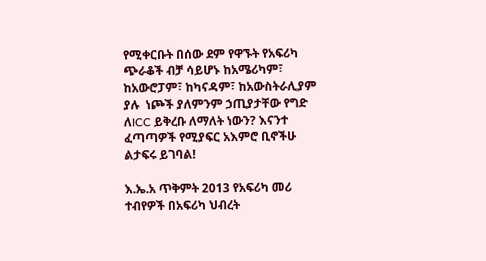የሚቀርቡት በሰው ደም የዋኙት የአፍሪካ ጭራቆች ብቻ ሳይሆኑ ከአሜሪካም፣ ከአውሮፓም፣ ከካናዳም፣ ከአውስትራሊያም ያሉ  ነጮች ያለምንም ኃጢያታቸው የግድ ለICC ይቅረቡ ለማለት ነውን? እናንተ ፈጣጣዎች የሚያፍር አእምሮ ቢኖችሁ ልታፍሩ ይገባል!

እ.ኤ.አ ጥቅምት 2013 የአፍሪካ መሪ ተብየዎች በአፍሪካ ህብረት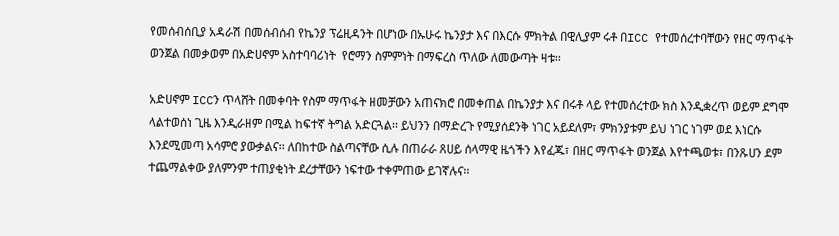የመሰብሰቢያ አዳራሽ በመሰብሰብ የኬንያ ፕሬዚዳንት በሆነው በኡሁሩ ኬንያታ እና በእርሱ ምክትል በዊሊያም ሩቶ በICC የተመሰረተባቸውን የዘር ማጥፋት ወንጀል በመቃወም በአድሀኖም አስተባባሪነት  የሮማን ስምምነት በማፍረስ ጥለው ለመውጣት ዛቱ፡፡

አድሀኖም ICCን ጥላሸት በመቀባት የስም ማጥፋት ዘመቻውን አጠናክሮ በመቀጠል በኬንያታ እና በሩቶ ላይ የተመሰረተው ክስ እንዲቋረጥ ወይም ደግሞ ላልተወሰነ ጊዜ እንዲራዘም በሚል ከፍተኛ ትግል አድርጓል፡፡ ይህንን በማድረጉ የሚያሰደንቅ ነገር አይደለም፣ ምክንያቱም ይህ ነገር ነገም ወደ እነርሱ እንደሚመጣ አሳምሮ ያውቃልና፡፡ ለበከተው ስልጣናቸው ሲሉ በጠራራ ጸሀይ ሰላማዊ ዜጎችን እየፈጁ፣ በዘር ማጥፋት ወንጀል እየተጫወቱ፣ በንጹሀን ደም ተጨማልቀው ያለምንም ተጠያቂነት ደረታቸውን ነፍተው ተቀምጠው ይገኛሉና፡፡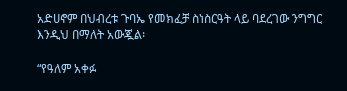አድሀኖም በህብረቱ ጉባኤ የመክፈቻ ስነስርዓት ላይ ባደረገው ንግግር እንዲህ በማለት አውጇል፡

“የዓለም አቀፉ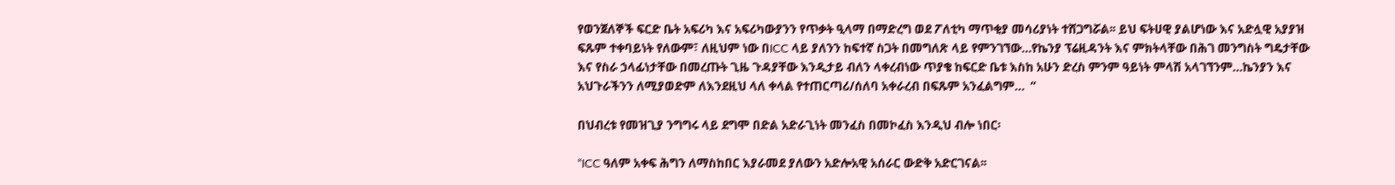የወንጀለኞች ፍርድ ቤት አፍሪካ እና አፍሪካውያንን የጥቃት ዒላማ በማድረግ ወደ ፖለቲካ ማጥቂያ መሳሪያነት ተሸጋግሯል፡፡ ይህ ፍትሀዊ ያልሆነው እና አድሏዊ አያያዝ ፍጹም ተቀባይነት የለውም፣ ለዚህም ነው በICC ላይ ያለንን ከፍተኛ ስጋት በመግለጽ ላይ የምንገኘው…የኬንያ ፕሬዚዳንት እና ምክትላቸው በሕገ መንግስት ግዴታቸው እና የስራ ኃላፊነታቸው በመረጡት ጊዜ ጉዳያቸው እንዲታይ ብለን ላቀረብነው ጥያቄ ከፍርድ ቤቱ እስከ አሁን ድረስ ምንም ዓይነት ምላሽ አላገኘንም…ኬንያን እና አህጉራችንን ለሚያወድም ለእንደዚህ ላለ ቀላል የተጠርጣሪ/ሰለባ አቀራረብ በፍጹም አንፈልግም…  “

በህብረቱ የመዝጊያ ንግግሩ ላይ ደግሞ በድል አድራጊነት መንፈስ በመኮፈስ እንዲህ ብሎ ነበር፡

“ICC ዓለም አቀፍ ሕግን ለማስከበር እያራመደ ያለውን አድሎአዊ አሰራር ውድቅ አድርገናል፡፡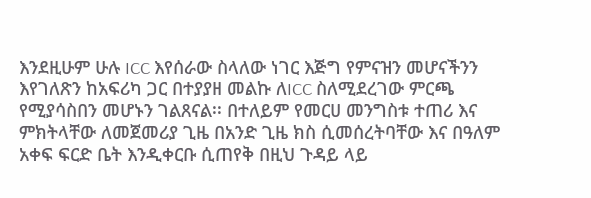እንደዚሁም ሁሉ ICC እየሰራው ስላለው ነገር እጅግ የምናዝን መሆናችንን እየገለጽን ከአፍሪካ ጋር በተያያዘ መልኩ ለICC ስለሚደረገው ምርጫ የሚያሳስበን መሆኑን ገልጸናል፡፡ በተለይም የመርሀ መንግስቱ ተጠሪ እና ምክትላቸው ለመጀመሪያ ጊዜ በአንድ ጊዜ ክስ ሲመሰረትባቸው እና በዓለም አቀፍ ፍርድ ቤት እንዲቀርቡ ሲጠየቅ በዚህ ጉዳይ ላይ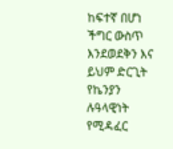ከፍተኛ በሆነ ችግር ውስጥ እንደወደቅን እና ይህም ድርጊት የኬንያን ሉዓላዊነት የሚዳፈር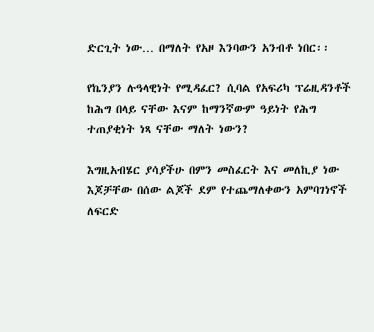ድርጊት ነው… በማለት የአዞ እንባውን አንብቶ ነበር፡፡

የኬንያን ሉዓላዊነት የሚዳፈር? ሲባል የአፍሪካ ፕሬዚዳንቶች ከሕግ በላይ ናቸው እናም ከማንኛውም ዓይነት የሕግ ተጠያቂነት ነጻ ናቸው ማለት ነውን?

እግዚአብሄር ያሳያችሁ በምን መስፈርት እና መለኪያ ነው እጆቻቸው በሰው ልጆች ደም የተጨማለቀውን አምባገነኖች ለፍርድ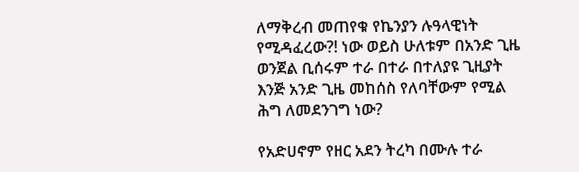ለማቅረብ መጠየቁ የኬንያን ሉዓላዊነት የሚዳፈረው?! ነው ወይስ ሁለቱም በአንድ ጊዜ ወንጀል ቢሰሩም ተራ በተራ በተለያዩ ጊዚያት እንጅ አንድ ጊዜ መከሰስ የለባቸውም የሚል ሕግ ለመደንገግ ነው?

የአድሀኖም የዘር አደን ትረካ በሙሉ ተራ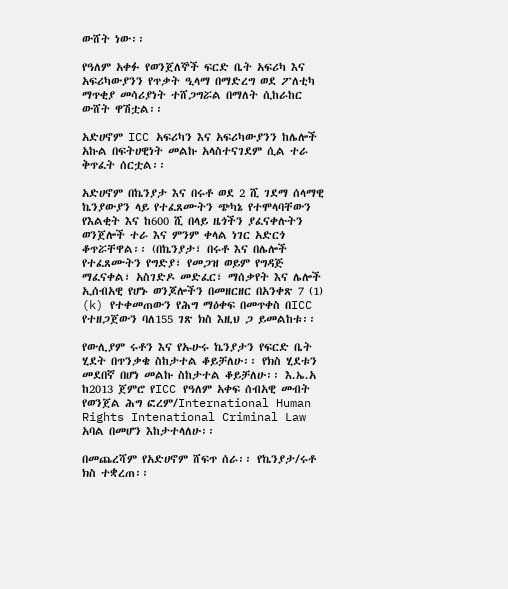ውሸት ነው፡፡

የዓለም አቀፉ የወንጀለኞች ፍርድ ቤት አፍሪካ እና አፍሪካውያንን የጥቃት ዒላማ በማድረግ ወደ ፖለቲካ ማጥቂያ መሳሪያነት ተሸጋግሯል በማለት ሲከራከር ውሸት ዋሽቷል፡፡

አድሀኖም ICC አፍሪካን እና አፍሪካውያንን ከሌሎች አኩል በፍትሀዊነት መልኩ አላስተናገደም ሲል ተራ ቅጥፈት ሰርቷል፡፡

አድሀኖም በኬንያታ እና በሩቶ ወደ 2 ሺ ገደማ ሰላማዊ ኬንያውያን ላይ የተፈጸሙትን ጭካኔ የተሞላባቸውን የእልቂት እና ከ600 ሺ በላይ ዜጎችን ያፈናቀሉትን ወንጀሎች ተራ እና ምንም ቀላል ነገር አድርጎ ቆጥሯቸዋል፡፡ (በኬንያታ፣ በሩቶ እና በሌሎች የተፈጸሙትን የግድያ፣ የመጋዝ ወይም የግዳጅ ማፈናቀል፣ አስገድዶ መድፈር፣ ማሰቃየት እና ሌሎች ኢሰብአዊ የሆኑ ወንጆሎችን በመዘርዘር በአንቀጽ 7 (1) (k) የተቀመጠውን የሕግ ማዕቀፍ በመጥቀስ በICC የተዘጋጀውን ባለ155 ገጽ ክስ እዚህ ጋ ይመልከቱ፡፡

የውሊያም ሩቶን እና የኡሁሩ ኬንያታን የፍርድ ቤት ሂደት በጥንቃቄ ስከታተል ቆይቻለሁ፡፡ የክስ ሂደቱን መደበኛ በሆነ መልኩ ስከታተል ቆይቻለሁ፡፡ እ.ኤ.አ ከ2013 ጀምሮ የICC የዓለም አቀፍ ሰብአዊ መብት የወንጀል ሕግ ፎረም/International Human Rights Intenational Criminal Law አባል በመሆን እከታተላለሁ፡፡

በመጨረሻም የአድሀኖም ሸፍጥ ሰራ፡፡ የኬንያታ/ሩቶ ክስ ተቋረጠ፡፡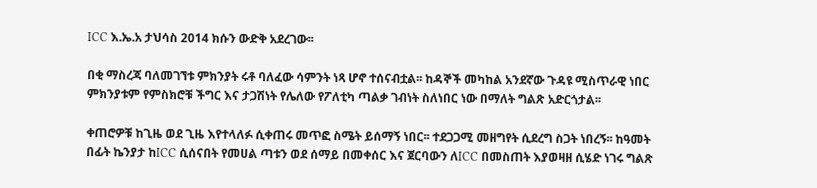ICC እ.ኤ.አ ታህሳስ 2014 ክሱን ውድቅ አደረገው፡፡

በቂ ማስረጃ ባለመገኘቱ ምክንያት ሩቶ ባለፈው ሳምንት ነጻ ሆኖ ተሰናብቷል፡፡ ከዳኞች መካከል አንደኛው ጉዳዩ ሚስጥራዊ ነበር ምክንያቱም የምስክሮቹ ችግር እና ታጋሽነት የሌለው የፖለቲካ ጣልቃ ገብነት ስለነበር ነው በማለት ግልጽ አድርጎታል፡፡

ቀጠሮዎቹ ከጊዜ ወደ ጊዜ እየተላለፉ ሲቀጠሩ መጥፎ ስሜት ይሰማኝ ነበር፡፡ ተደጋጋሚ መዘግየት ሲደረግ ስጋት ነበረኝ፡፡ ከዓመት በፊት ኬንያታ ከICC ሲሰናበት የመሀል ጣቱን ወደ ሰማይ በመቀሰር እና ጀርባውን ለICC በመስጠት እያወዛዘ ሲሄድ ነገሩ ግልጽ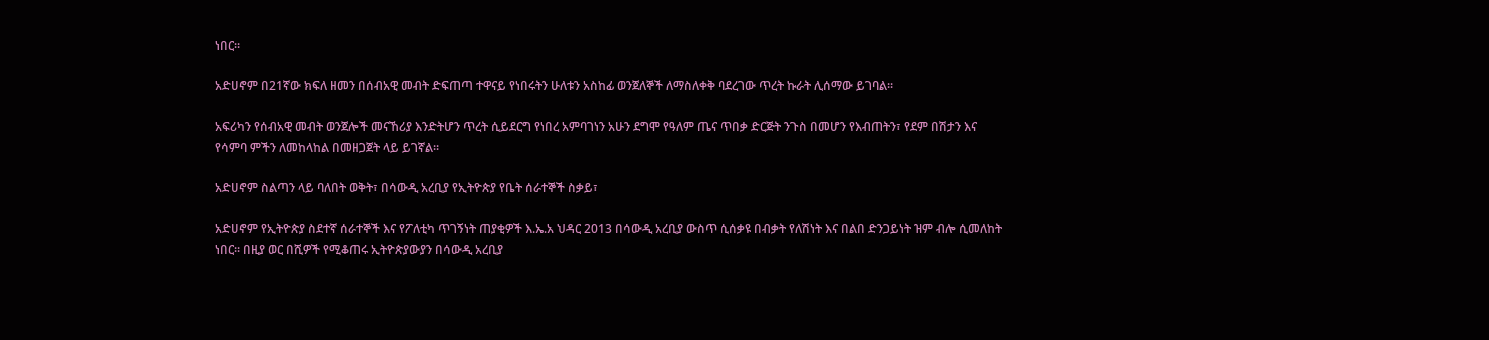ነበር፡፡

አድሀኖም በ21ኛው ክፍለ ዘመን በሰብአዊ መብት ድፍጠጣ ተዋናይ የነበሩትን ሁለቱን አስከፊ ወንጀለኞች ለማስለቀቅ ባደረገው ጥረት ኩራት ሊሰማው ይገባል፡፡

አፍሪካን የሰብአዊ መብት ወንጀሎች መናኸሪያ እንድትሆን ጥረት ሲይደርግ የነበረ አምባገነን አሁን ደግሞ የዓለም ጤና ጥበቃ ድርጅት ንጉስ በመሆን የእብጠትን፣ የደም በሽታን እና የሳምባ ምችን ለመከላከል በመዘጋጀት ላይ ይገኛል፡፡

አድሀኖም ስልጣን ላይ ባለበት ወቅት፣ በሳውዲ አረቢያ የኢትዮጵያ የቤት ሰራተኞች ስቃይ፣

አድሀኖም የኢትዮጵያ ስደተኛ ሰራተኞች እና የፖለቲካ ጥገኝነት ጠያቂዎች እ.ኤ.አ ህዳር 2013 በሳውዲ አረቢያ ውስጥ ሲሰቃዩ በብቃት የለሽነት እና በልበ ድንጋይነት ዝም ብሎ ሲመለከት ነበር፡፡ በዚያ ወር በሺዎች የሚቆጠሩ ኢትዮጵያውያን በሳውዲ አረቢያ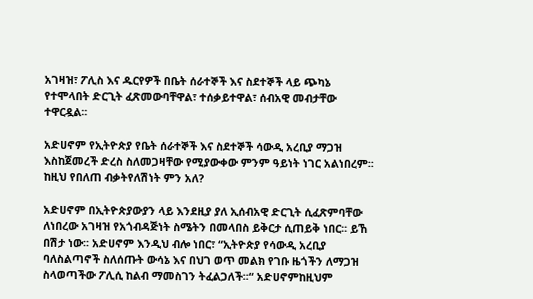አገዛዝ፣ ፖሊስ እና ዱርየዎች በቤት ሰራተኞች እና ስደተኞች ላይ ጭካኔ የተሞላበት ድርጊት ፈጽመውባቸዋል፣ ተሰቃይተዋል፣ ሰብአዊ መብታቸው ተዋርዷል፡፡

አድሀኖም የኢትዮጵያ የቤት ሰራተኞች እና ስደተኞች ሳውዲ አረቢያ ማጋዝ እስከጀመረች ድረስ ስለመጋዛቸው የሚያውቀው ምንም ዓይነት ነገር አልነበረም፡፡ ከዚህ የበለጠ ብቃትየለሽነት ምን አለ?

አድሀኖም በኢትዮጵያውያን ላይ እንደዚያ ያለ ኢሰብአዊ ድርጊት ሲፈጽምባቸው ለነበረው አገዛዝ የአጎብዳጅነት ስሜትን በመላበስ ይቅርታ ሲጠይቅ ነበር፡፡ ይኸ በሽታ ነው፡፡ አድሀኖም እንዲህ ብሎ ነበር፣ “ኢትዮጵያ የሳውዲ አረቢያ ባለስልጣኖች ስለሰጡት ውሳኔ እና በህገ ወጥ መልክ የገቡ ዜጎችን ለማጋዝ ስላወጣችው ፖሊሲ ከልብ ማመስገን ትፈልጋለች፡፡“ አድሀኖምከዚህም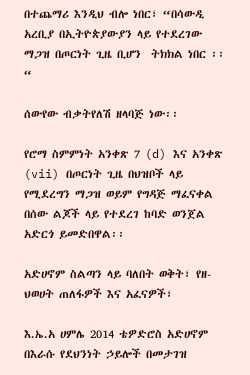በተጨማሪ እንዲህ ብሎ ነበር፣ “በሳውዲ አረቢያ በኢትዮጵያውያን ላይ የተደረገው ማጋዝ በጦርነት ጊዜ ቢሆን  ትክክል ነበር ፡፡“

ሰውየው ብቃትየለሽ ዘላባጅ ነው፡፡

የሮማ ስምምነት አንቀጽ 7 (d) እና አንቀጽ (vii) በጦርነት ጊዜ በህዝቦች ላይ የሚደረግን ማጋዝ ወይም የግዳጅ ማፈናቀል በሰው ልጆች ላይ የተደረገ ከባድ ወንጀል አድርጎ ይመድበዋል፡፡

አድሀኖም ስልጣን ላይ ባለበት ወቅት፣ የዘ-ህወሀት ጠለፋዎች እና አፈናዎች፣

እ.ኤ.አ ሀምሌ 2014 ቴዎድሮስ አድሀኖም በእራሱ የደህንነት ኃይሎች በመታገዝ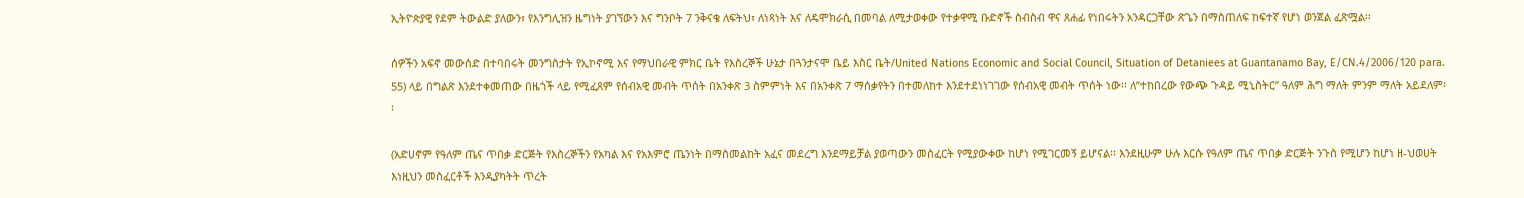ኢትዮጵያዊ የደም ትውልድ ያለውን፣ የእንግሊዝን ዜግነት ያገኘውን እና ግንቦት 7 ንቅናቄ ለፍትህ፣ ለነጻነት እና ለዴሞክራሲ በመባል ለሚታወቀው የተቃዋሚ ቡድኖች ስብስብ ዋና ጸሐፊ የነበሩትን አንዳርጋቸው ጽጌን በማስጠለፍ ከፍተኛ የሆነ ወንጀል ፈጽሟል፡፡

ሰዎችን አፍኖ መውሰድ በተባበሩት መንግስታት የኢኮኖሚ እና የማህበራዊ ምክር ቤት የእስረኞች ሁኔታ በጓንታናሞ ቤይ እስር ቤት/United Nations Economic and Social Council, Situation of Detaniees at Guantanamo Bay, E/CN.4/2006/120 para. 55) ላይ በግልጽ እንደተቀመጠው በዜጎች ላይ የሚፈጸም የሰብአዊ መብት ጥሰት በአንቀጽ 3 ስምምነት እና በአንቀጽ 7 ማሰቃየትን በተመለከተ እንደተደነነገገው የሰብአዊ መብት ጥሰት ነው፡፡ ለ”ተከበረው የውጭ ጉዳይ ሚኒስትር” ዓለም ሕግ ማለት ምንም ማለት አይደለም፡፡

(አድሀኖም የዓለም ጤና ጥበቃ ድርጅት የእስረኞችን የአካል እና የአእምሮ ጤንነት በማስመልከት አፈና መደረግ እንደማይቻል ያወጣውን መስፈርት የሚያውቀው ከሆነ የሚገርመኝ ይሆናል፡፡ እንደዚሁም ሁሉ እርሱ የዓለም ጤና ጥበቃ ድርጅት ንጉስ የሚሆን ከሆነ ዘ-ህወሀት እነዚህን መስፈርቶች እንዲያካትት ጥረት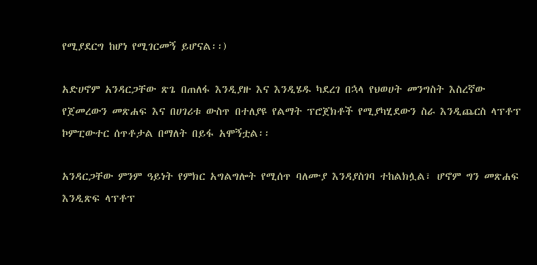የሚያደርግ ከሆነ የሚገርመኝ ይሆናል፡፡)

አድሀኖም አንዳርጋቸው ጽጌ በጠለፋ እንዲያዙ እና እንዲሄዱ ካደረገ በኋላ የህወሀት መንግስት እስረኛው የጀመረውን መጽሐፍ እና በሀገሪቱ ውስጥ በተለያዩ የልማት ፕሮጀክቶች የሚያካሂደውን ስራ እንዲጨርስ ላፕቶፕ ኮምፒውተር ሰጥቶታል በማለት በይፋ አሞኝቷል፡፡

አንዳርጋቸው ምንም ዓይነት የምክር አግልግሎት የሚሰጥ ባለሙያ እንዳያስገባ ተከልክሏል፣ ሆኖም ግን መጽሐፍ እንዲጽፍ ላፕቶፕ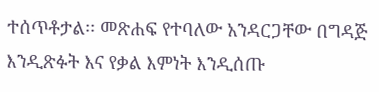ተሰጥቶታል፡፡ መጽሐፍ የተባለው አንዳርጋቸው በግዳጅ እንዲጽፉት እና የቃል እምነት እንዲሰጡ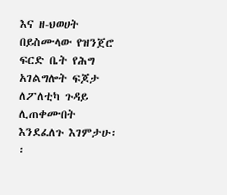እና ዘ-ህወሀት በይስሙላው የዝንጀሮ ፍርድ ቤት የሕግ አገልግሎት ፍጆታ ለፖለቲካ ጉዳይ ሊጠቀሙበት እንደፈለጉ እገምታሁ፡፡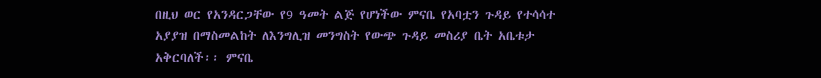በዚህ ወር የአንዳርጋቸው የ9 ዓመት ልጅ የሆነችው ምናቤ የአባቷን ጉዳይ የተሳሳተ አያያዝ በማስመልከት ለእንግሊዝ መንግስት የውጭ ጉዳይ መስሪያ ቤት አቤቱታ አቅርባለች፡፡ ምናቤ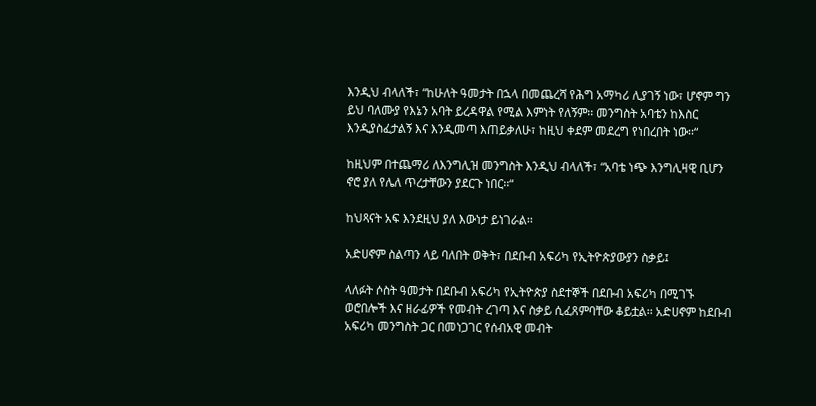እንዲህ ብላለች፣ “ከሁለት ዓመታት በኋላ በመጨረሻ የሕግ አማካሪ ሊያገኝ ነው፣ ሆኖም ግን ይህ ባለሙያ የእኔን አባት ይረዳዋል የሚል እምነት የለኝም፡፡ መንግስት አባቴን ከእስር እንዲያስፈታልኝ እና እንዲመጣ እጠይቃለሁ፣ ከዚህ ቀደም መደረግ የነበረበት ነው፡፡“

ከዚህም በተጨማሪ ለእንግሊዝ መንግስት እንዲህ ብላለች፣ “አባቴ ነጭ እንግሊዛዊ ቢሆን ኖሮ ያለ የሌለ ጥረታቸውን ያደርጉ ነበር፡፡“

ከህጻናት አፍ እንደዚህ ያለ እውነታ ይነገራል፡፡

አድሀኖም ስልጣን ላይ ባለበት ወቅት፣ በደቡብ አፍሪካ የኢትዮጵያውያን ስቃይ፤

ላለፉት ሶስት ዓመታት በደቡብ አፍሪካ የኢትዮጵያ ስደተኞች በደቡብ አፍሪካ በሚገኙ ወሮበሎች እና ዘራፊዎች የመብት ረገጣ እና ስቃይ ሲፈጸምባቸው ቆይቷል፡፡ አድሀኖም ከደቡብ አፍሪካ መንግስት ጋር በመነጋገር የሰብአዊ መብት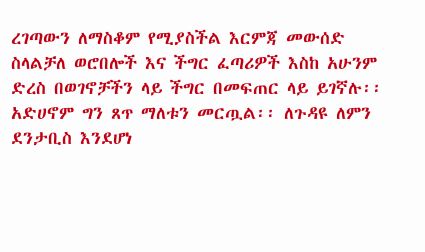ረገጣውን ለማስቆም የሚያስችል እርምጃ መውሰድ ስላልቻለ ወሮበሎች እና ችግር ፈጣሪዎች እስከ አሁንም ድረስ በወገኖቻችን ላይ ችግር በመፍጠር ላይ ይገኛሉ፡፡ አድሀኖም ግን ጸጥ ማለቱን መርጧል፡፡ ለጉዳዩ ለምን ደንታቢስ እንደሆነ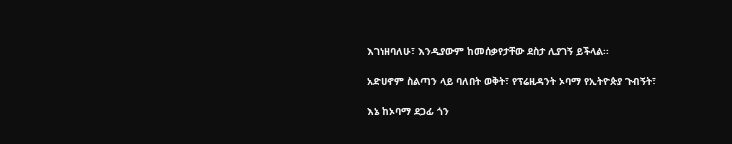እገነዘባለሁ፣ እንዲያውም ከመሰቃየታቸው ደስታ ሊያገኝ ይችላል፡፡

አድሀኖም ስልጣን ላይ ባለበት ወቅት፣ የፕሬዚዳንት ኦባማ የኢትዮጵያ ጉብኝት፣

እኔ ከኦባማ ደጋፊ ጎን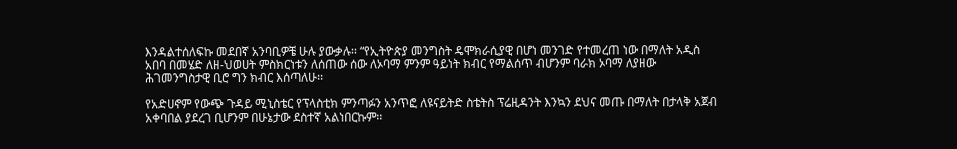እንዳልተሰለፍኩ መደበኛ አንባቢዎቼ ሁሉ ያውቃሉ፡፡ “የኢትዮጵያ መንግስት ዴሞክራሲያዊ በሆነ መንገድ የተመረጠ ነው በማለት አዲስ አበባ በመሄድ ለዘ-ህወሀት ምስክርነቱን ለሰጠው ሰው ለኦባማ ምንም ዓይነት ክብር የማልሰጥ ብሆንም ባራክ ኦባማ ለያዘው ሕገመንግስታዊ ቢሮ ግን ክብር እሰጣለሁ፡፡

የአድሀኖም የውጭ ጉዳይ ሚኒስቴር የፕላስቲክ ምንጣፉን አንጥፎ ለዩናይትድ ስቴትስ ፕሬዚዳንት እንኳን ደህና መጡ በማለት በታላቅ አጀብ አቀባበል ያደረገ ቢሆንም በሁኔታው ደስተኛ አልነበርኩም፡፡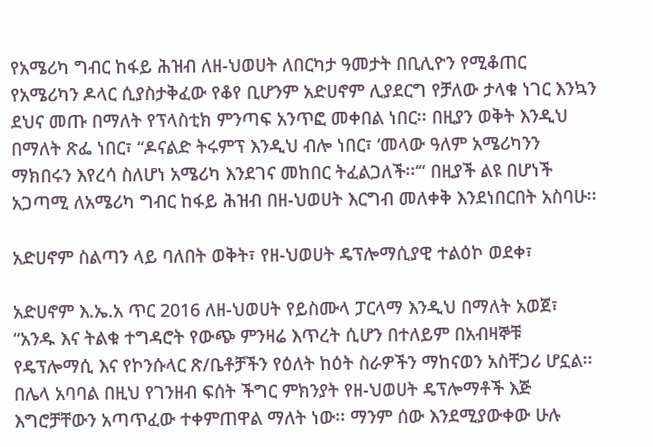የአሜሪካ ግብር ከፋይ ሕዝብ ለዘ-ህወሀት ለበርካታ ዓመታት በቢሊዮን የሚቆጠር የአሜሪካን ዶላር ሲያስታቅፈው የቆየ ቢሆንም አድሀኖም ሊያደርግ የቻለው ታላቁ ነገር እንኳን ደህና መጡ በማለት የፕላስቲክ ምንጣፍ አንጥፎ መቀበል ነበር፡፡ በዚያን ወቅት እንዲህ በማለት ጽፌ ነበር፣ “ዶናልድ ትሩምፕ እንዲህ ብሎ ነበር፣ ‘መላው ዓለም አሜሪካንን ማክበሩን እየረሳ ስለሆነ አሜሪካ እንደገና መከበር ትፈልጋለች፡፡‘“ በዚያች ልዩ በሆነች አጋጣሚ ለአሜሪካ ግብር ከፋይ ሕዝብ በዘ-ህወሀት እርግብ መለቀቅ እንደነበርበት አስባሁ፡፡

አድሀኖም ስልጣን ላይ ባለበት ወቅት፣ የዘ-ህወሀት ዴፕሎማሲያዊ ተልዕኮ ወደቀ፣

አድሀኖም እ.ኤ.አ ጥር 2016 ለዘ-ህወሀት የይስሙላ ፓርላማ እንዲህ በማለት አወጀ፣ “አንዱ እና ትልቁ ተግዳሮት የውጭ ምንዛሬ እጥረት ሲሆን በተለይም በአብዛኞቹ የዴፕሎማሲ እና የኮንሱላር ጽ/ቤቶቻችን የዕለት ከዕት ስራዎችን ማከናወን አስቸጋሪ ሆኗል፡፡ በሌላ አባባል በዚህ የገንዘብ ፍሰት ችግር ምክንያት የዘ-ህወሀት ዴፕሎማቶች እጅ እግሮቻቸውን አጣጥፈው ተቀምጠዋል ማለት ነው፡፡ ማንም ሰው እንደሚያውቀው ሁሉ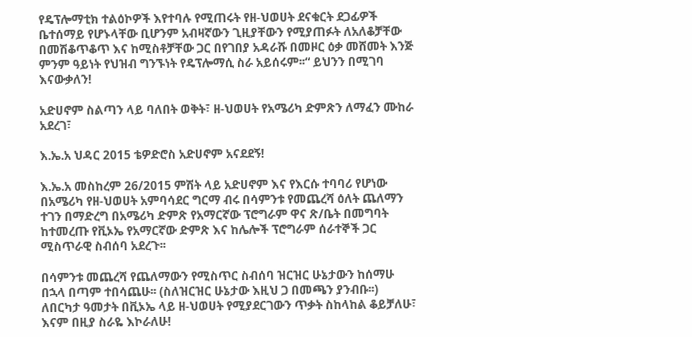የዴፕሎማቲክ ተልዕኮዎች እየተባሉ የሚጠሩት የዘ-ህወሀት ደናቁርት ደጋፊዎች ቤተሰማይ የሆኑላቸው ቢሆንም አብዛኛውን ጊዚያቸውን የሚያጠፉት ለአለቆቻቸው በመሽቆጥቆጥ እና ከሚስቶቻቸው ጋር በየገበያ አዳራሹ በመዞር ዕቃ መሸመት እንጅ ምንም ዓይነት የህዝብ ግንኙነት የዴፕሎማሲ ስራ አይሰሩም፡፡“ ይህንን በሚገባ እናውቃለን!

አድሀኖም ስልጣን ላይ ባለበት ወቅት፣ ዘ-ህወሀት የአሜሪካ ድምጽን ለማፈን ሙከራ አደረገ፣

እ.ኤ.አ ህዳር 2015 ቴዎድሮስ አድሀኖም አናደደኝ!

እ.ኤ.አ መስከረም 26/2015 ምሽት ላይ አድሀኖም እና የእርሱ ተባባሪ የሆነው በአሜሪካ የዘ-ህወሀት አምባሳደር ግርማ ብሩ በሳምንቱ የመጨረሻ ዕለት ጨለማን ተገን በማድረግ በአሜሪካ ድምጽ የአማርኛው ፕሮግራም ዋና ጽ/ቤት በመግባት ከተመረጡ የቪኦኤ የአማርኛው ድምጽ እና ከሌሎች ፕሮግራም ሰራተኞች ጋር ሚስጥራዊ ስብሰባ አደረጉ፡፡

በሳምንቱ መጨረሻ የጨለማውን የሚስጥር ስብሰባ ዝርዝር ሁኔታውን ከሰማሁ በኋላ በጣም ተበሳጨሁ፡፡ (ስለዝርዝር ሁኔታው እዚህ ጋ በመጫን ያንብቡ፡፡) ለበርካታ ዓመታት በቪኦኤ ላይ ዘ-ህወሀት የሚያደርገውን ጥቃት ስከላከል ቆይቻለሁ፣ እናም በዚያ ስራዬ እኮራለሁ!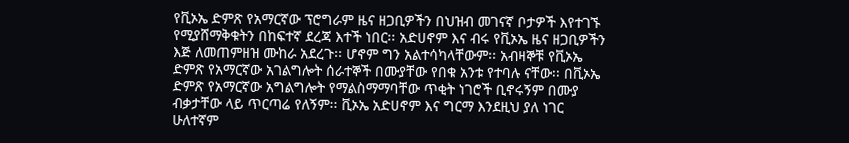የቪኦኤ ድምጽ የአማርኛው ፕሮግራም ዜና ዘጋቢዎችን በህዝብ መገናኛ ቦታዎች እየተገኙ የሚያሸማቅቁትን በከፍተኛ ደረጃ እተች ነበር፡፡ አድሀኖም እና ብሩ የቪኦኤ ዜና ዘጋቢዎችን እጅ ለመጠምዘዝ ሙከራ አደረጉ፡፡ ሆኖም ግን አልተሳካላቸውም፡፡ አብዛኞቹ የቪኦኤ ድምጽ የአማርኛው አገልግሎት ሰራተኞች በሙያቸው የበቁ አንቱ የተባሉ ናቸው፡፡ በቪኦኤ ድምጽ የአማርኛው አግልግሎት የማልስማማባቸው ጥቂት ነገሮች ቢኖሩኝም በሙያ ብቃታቸው ላይ ጥርጣሬ የለኝም፡፡ ቪኦኤ አድሀኖም እና ግርማ እንደዚህ ያለ ነገር ሁለተኛም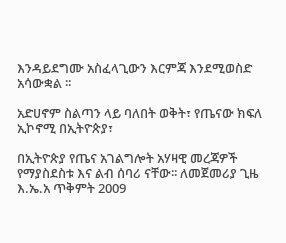እንዳይደግሙ አስፈላጊውን እርምጃ እንደሚወስድ አሳውቋል ፡፡

አድሀኖም ስልጣን ላይ ባለበት ወቅት፣ የጤናው ክፍለ ኢኮኖሚ በኢትዮጵያ፣

በኢትዮጵያ የጤና አገልግሎት አሃዛዊ መረጃዎች የማያስደስቱ እና ልብ ሰባሪ ናቸው፡፡ ለመጀመሪያ ጊዜ እ.ኤ.አ ጥቅምት 2009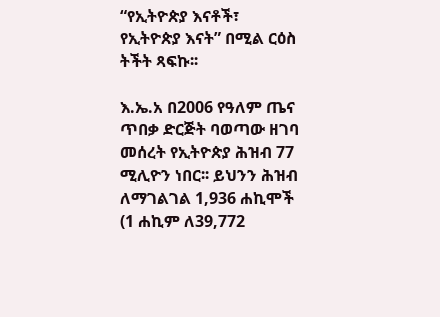“የኢትዮጵያ እናቶች፣ የኢትዮጵያ እናት” በሚል ርዕስ ትችት ጻፍኩ፡፡

እ.ኤ.አ በ2006 የዓለም ጤና ጥበቃ ድርጅት ባወጣው ዘገባ መሰረት የኢትዮጵያ ሕዝብ 77 ሚሊዮን ነበር፡፡ ይህንን ሕዝብ ለማገልገል 1,936 ሐኪሞች (1 ሐኪም ለ39,772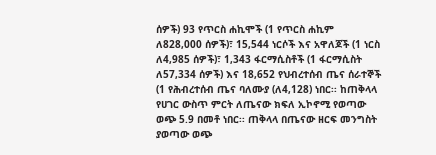ሰዎች) 93 የጥርስ ሐኪሞች (1 የጥርስ ሐኪም ለ828,000 ሰዎች)፣ 15,544 ነርሶች እና አዋለጆች (1 ነርስ ለ4,985 ሰዎች)፣ 1,343 ፋርማሲስቶች (1 ፋርማሲስት ለ57,334 ሰዎች) እና 18,652 የህብረተሰብ ጤና ሰራተኞች (1 የሕብረተሰብ ጤና ባለሙያ (ለ4,128) ነበር፡፡ ከጠቅላላ የሀገር ውስጥ ምርት ለጤናው ክፍለ ኢኮኖሚ የወጣው ወጭ 5.9 በመቶ ነበር፡፡ ጠቅላላ በጤናው ዘርፍ መንግስት ያወጣው ወጭ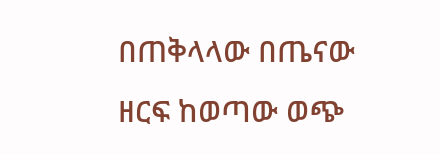በጠቅላላው በጤናው ዘርፍ ከወጣው ወጭ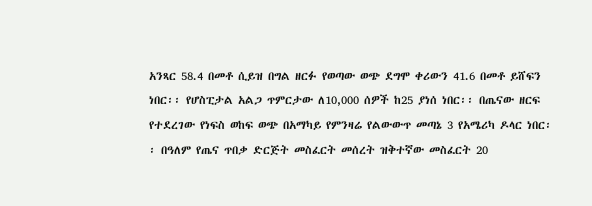አንጻር 58.4 በመቶ ሲይዝ በግል ዘርፉ የወጣው ወጭ ደግሞ ቀሪውን 41.6 በመቶ ይሸፍን ነበር፡፡ የሆስፒታል አልጋ ጥምርታው ለ10,000 ሰዎች ከ25 ያነሰ ነበር፡፡ በጤናው ዘርፍ የተደረገው የነፍስ ወከፍ ወጭ በአማካይ የምንዛሬ የልውውጥ መጣኔ 3 የአሜሪካ ዶላር ነበር፡፡ በዓለም የጤና ጥበቃ ድርጅት መስፈርት መሰረት ዝቅተኛው መስፈርት 20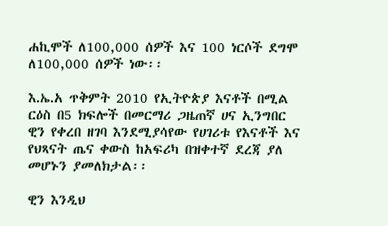ሐኪሞች ለ100,000 ሰዎች እና 100 ነርሶች ደግሞ ለ100,000 ሰዎች ነው፡፡

እ.ኤ.አ ጥቅምት 2010 የኢትዮጵያ እናቶች በሚል ርዕስ በ5 ክፍሎች በመርማሪ ጋዜጠኛ ሀና ኢንግበር ዊን የቀረበ ዘገባ እንደሚያሳየው የሀገሪቱ የእናቶች እና የህጻናት ጤና ቀውስ ከአፍሪካ በዝቀተኛ ደረጃ ያለ መሆኑን ያመለክታል፡፡

ዊን እንዲህ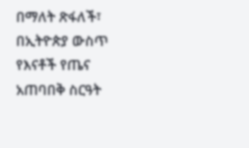በማለት ጽፋለች፣ በኢትዮጵያ ውስጥ የእናቶች የጤና አጠባበቅ ስርዓት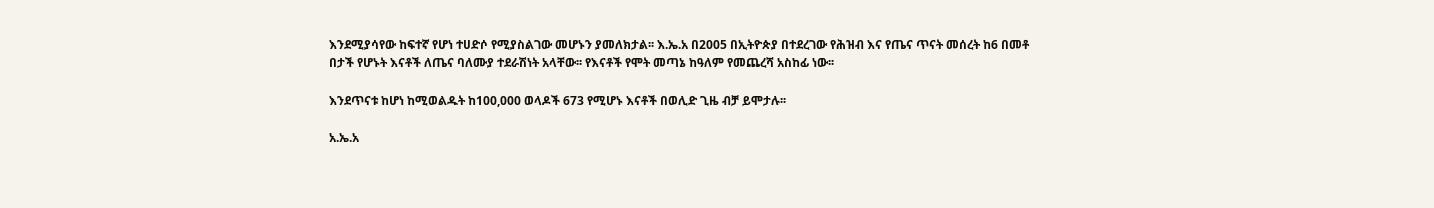እንደሚያሳየው ከፍተኛ የሆነ ተሀድሶ የሚያስልገው መሆኑን ያመለክታል፡፡ እ.ኤ.አ በ2005 በኢትዮጵያ በተደረገው የሕዝብ እና የጤና ጥናት መሰረት ከ6 በመቶ በታች የሆኑት እናቶች ለጤና ባለሙያ ተደራሽነት አላቸው፡፡ የእናቶች የሞት መጣኔ ከዓለም የመጨረሻ አስከፊ ነው፡፡

እንደጥናቱ ከሆነ ከሚወልዱት ከ100,000 ወላዶች 673 የሚሆኑ እናቶች በወሊድ ጊዜ ብቻ ይሞታሉ፡፡

አ.ኤ.አ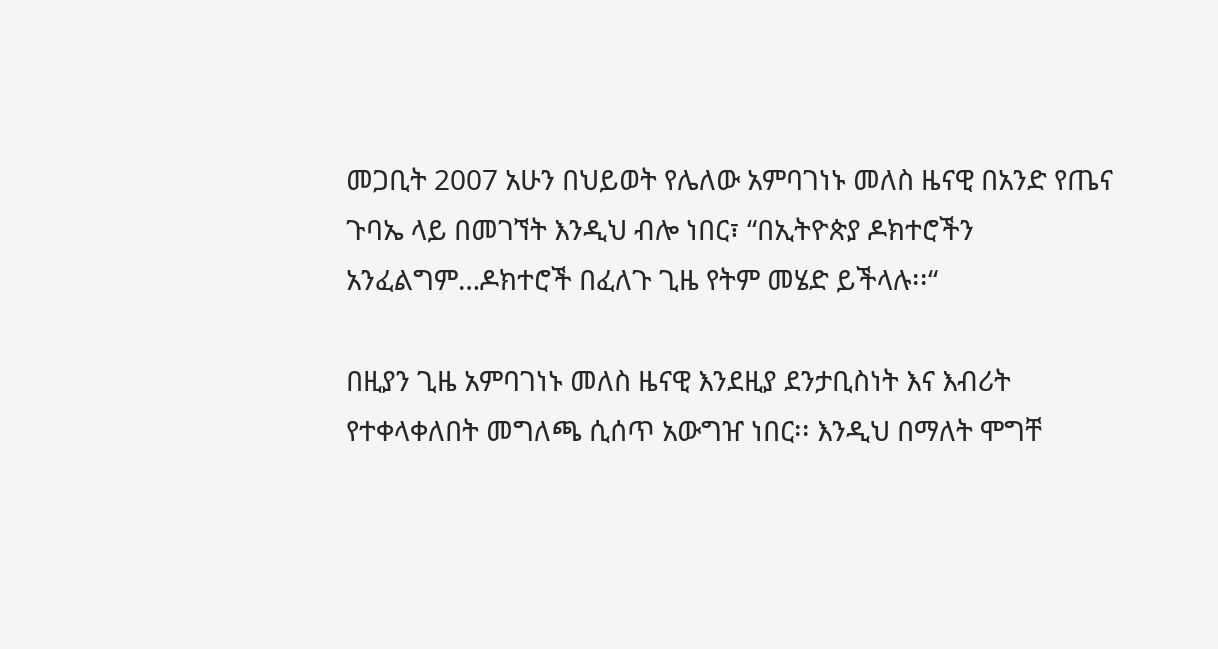መጋቢት 2007 አሁን በህይወት የሌለው አምባገነኑ መለስ ዜናዊ በአንድ የጤና ጉባኤ ላይ በመገኘት እንዲህ ብሎ ነበር፣ “በኢትዮጵያ ዶክተሮችን አንፈልግም…ዶክተሮች በፈለጉ ጊዜ የትም መሄድ ይችላሉ፡፡“

በዚያን ጊዜ አምባገነኑ መለስ ዜናዊ እንደዚያ ደንታቢስነት እና እብሪት የተቀላቀለበት መግለጫ ሲሰጥ አውግዠ ነበር፡፡ እንዲህ በማለት ሞግቸ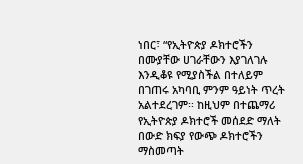ነበር፣ “የኢትዮጵያ ዶክተሮችን በሙያቸው ሀገራቸውን እያገለገሉ እንዲቆዩ የሚያስችል በተለይም በገጠሩ አካባቢ ምንም ዓይነት ጥረት አልተደረገም፡፡ ከዚህም በተጨማሪ የኢትዮጵያ ዶክተሮች መሰደድ ማለት በውድ ክፍያ የውጭ ዶክተሮችን ማስመጣት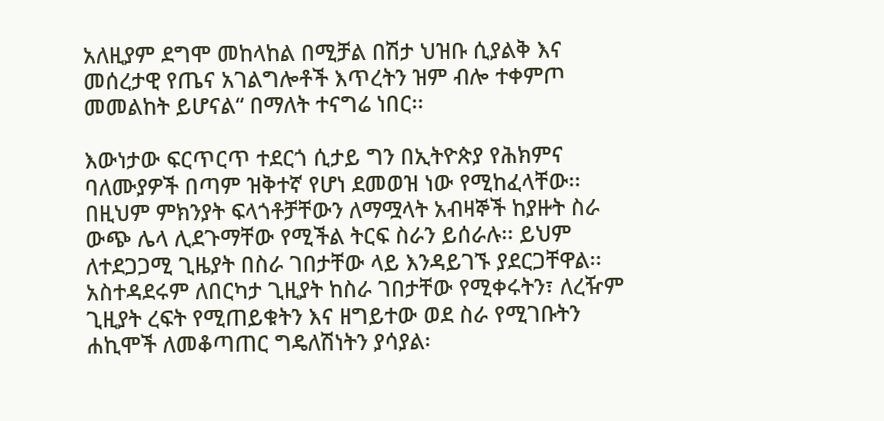አለዚያም ደግሞ መከላከል በሚቻል በሽታ ህዝቡ ሲያልቅ እና መሰረታዊ የጤና አገልግሎቶች እጥረትን ዝም ብሎ ተቀምጦ መመልከት ይሆናል“ በማለት ተናግሬ ነበር፡፡

እውነታው ፍርጥርጥ ተደርጎ ሲታይ ግን በኢትዮጵያ የሕክምና ባለሙያዎች በጣም ዝቅተኛ የሆነ ደመወዝ ነው የሚከፈላቸው፡፡ በዚህም ምክንያት ፍላጎቶቻቸውን ለማሟላት አብዛኞች ከያዙት ስራ ውጭ ሌላ ሊደጉማቸው የሚችል ትርፍ ስራን ይሰራሉ፡፡ ይህም ለተደጋጋሚ ጊዜያት በስራ ገበታቸው ላይ እንዳይገኙ ያደርጋቸዋል፡፡ አስተዳደሩም ለበርካታ ጊዚያት ከስራ ገበታቸው የሚቀሩትን፣ ለረዥም ጊዚያት ረፍት የሚጠይቁትን እና ዘግይተው ወደ ስራ የሚገቡትን ሐኪሞች ለመቆጣጠር ግዴለሽነትን ያሳያል፡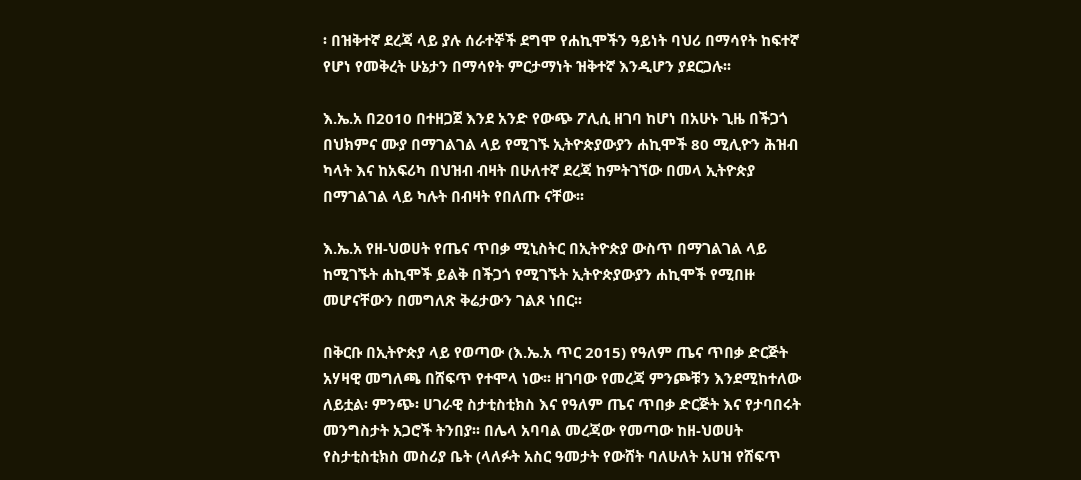፡ በዝቅተኛ ደረጃ ላይ ያሉ ሰራተኞች ደግሞ የሐኪሞችን ዓይነት ባህሪ በማሳየት ከፍተኛ የሆነ የመቅረት ሁኔታን በማሳየት ምርታማነት ዝቅተኛ እንዲሆን ያደርጋሉ፡፡

እ.ኤ.አ በ2010 በተዘጋጀ እንደ አንድ የውጭ ፖሊሲ ዘገባ ከሆነ በአሁኑ ጊዜ በችጋጎ በህክምና ሙያ በማገልገል ላይ የሚገኙ ኢትዮጵያውያን ሐኪሞች 80 ሚሊዮን ሕዝብ ካላት እና ከአፍሪካ በህዝብ ብዛት በሁለተኛ ደረጃ ከምትገኘው በመላ ኢትዮጵያ በማገልገል ላይ ካሉት በብዛት የበለጡ ናቸው፡፡

እ.ኤ.አ የዘ-ህወሀት የጤና ጥበቃ ሚኒስትር በኢትዮጵያ ውስጥ በማገልገል ላይ ከሚገኙት ሐኪሞች ይልቅ በችጋጎ የሚገኙት ኢትዮጵያውያን ሐኪሞች የሚበዙ መሆናቸውን በመግለጽ ቅሬታውን ገልጾ ነበር፡፡

በቅርቡ በኢትዮጵያ ላይ የወጣው (እ.ኤ.አ ጥር 2015) የዓለም ጤና ጥበቃ ድርጅት አሃዛዊ መግለጫ በሸፍጥ የተሞላ ነው፡፡ ዘገባው የመረጃ ምንጮቹን እንደሚከተለው ለይቷል፡ ምንጭ፡ ሀገራዊ ስታቲስቲክስ እና የዓለም ጤና ጥበቃ ድርጅት እና የታባበሩት መንግስታት አጋሮች ትንበያ፡፡ በሌላ አባባል መረጃው የመጣው ከዘ-ህወሀት የስታቲስቲክስ መስሪያ ቤት (ላለፉት አስር ዓመታት የውሸት ባለሁለት አሀዝ የሸፍጥ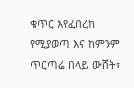ቁጥር እየፈበረከ የሚያወጣ እና ከምንም ጥርጣሬ በላይ ውሸት፣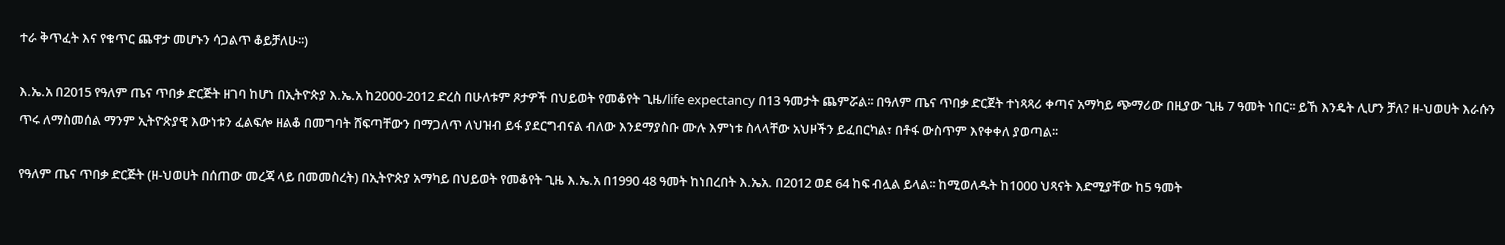ተራ ቅጥፈት እና የቁጥር ጨዋታ መሆኑን ሳጋልጥ ቆይቻለሁ፡፡)

እ.ኤ.አ በ2015 የዓለም ጤና ጥበቃ ድርጅት ዘገባ ከሆነ በኢትዮጵያ እ.ኤ.አ ከ2000-2012 ድረስ በሁለቱም ጾታዎች በህይወት የመቆየት ጊዜ/life expectancy በ13 ዓመታት ጨምሯል፡፡ በዓለም ጤና ጥበቃ ድርጀት ተነጻጻሪ ቀጣና አማካይ ጭማሪው በዚያው ጊዜ 7 ዓመት ነበር፡፡ ይኸ እንዴት ሊሆን ቻለ? ዘ-ህወሀት እራሱን ጥሩ ለማስመሰል ማንም ኢትዮጵያዊ እውነቱን ፈልፍሎ ዘልቆ በመግባት ሸፍጣቸውን በማጋለጥ ለህዝብ ይፋ ያደርግብናል ብለው እንደማያስቡ ሙሉ እምነቱ ስላላቸው አህዞችን ይፈበርካል፣ በቶፋ ውስጥም እየቀቀለ ያወጣል፡፡

የዓለም ጤና ጥበቃ ድርጅት (ዘ-ህወሀት በሰጠው መረጃ ላይ በመመስረት) በኢትዮጵያ አማካይ በህይወት የመቆየት ጊዜ እ.ኤ.አ በ1990 48 ዓመት ከነበረበት እ.ኤአ. በ2012 ወደ 64 ከፍ ብሏል ይላል፡፡ ከሚወለዱት ከ1000 ህጻናት እድሚያቸው ከ5 ዓመት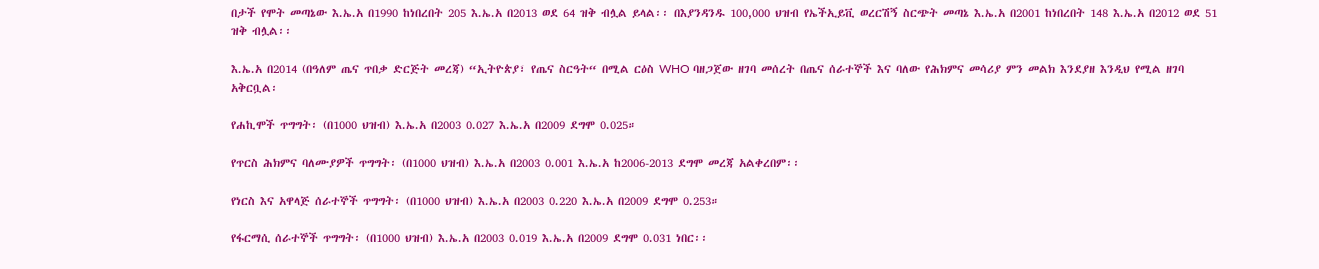በታች የሞት መጣኔው እ.ኤ.አ በ1990 ከነበረበት 205 እ.ኤ.አ በ2013 ወደ 64 ዝቅ ብሏል ይላል፡፡ በእያንዳንዱ 100,000 ህዝብ የኤችኢይቪ ወረርሽኝ ስርጭት መጣኔ እ.ኤ.አ በ2001 ከነበረበት 148 እ.ኤ.አ በ2012 ወደ 51 ዝቅ ብሏል፡፡

እ.ኤ.አ በ2014 (በዓለም ጤና ጥበቃ ድርጅት መረጃ) “ኢትዮጵያ፣ የጤና ስርዓት“ በሚል ርዕስ WHO ባዘጋጀው ዘገባ መሰረት በጤና ሰራተኞች እና ባለው የሕክምና መሳሪያ ምን መልክ እንደያዘ እንዲህ የሚል ዘገባ አቅርቧል፡

የሐኪሞች ጥግግት፡ (በ1000 ህዝብ) እ.ኤ.አ በ2003 0.027 እ.ኤ.አ በ2009 ደግሞ 0.025።

የጥርስ ሕክምና ባለሙያዎች ጥግግት፡ (በ1000 ህዝብ) እ.ኤ.አ በ2003 0.001 እ.ኤ.አ ከ2006-2013 ደግሞ መረጃ አልቀረበም፡፡

የነርስ እና አዋላጅ ሰራተኞች ጥግግት፡ (በ1000 ህዝብ) እ.ኤ.አ በ2003 0.220 እ.ኤ.አ በ2009 ደግሞ 0.253።

የፋርማሲ ሰራተኞች ጥግግት፡ (በ1000 ህዝብ) እ.ኤ.አ በ2003 0.019 እ.ኤ.አ በ2009 ደግሞ 0.031 ነበር፡፡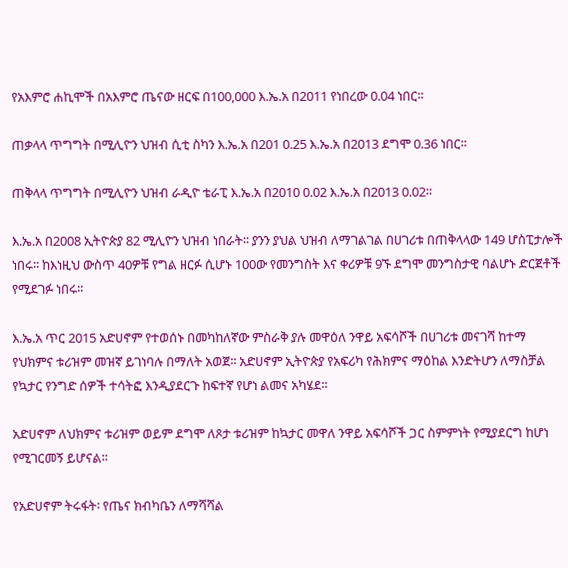የአእምሮ ሐኪሞች በአእምሮ ጤናው ዘርፍ በ100,000 እ.ኤ.አ በ2011 የነበረው 0.04 ነበር፡፡

ጠቃላላ ጥግግት በሚሊዮን ህዝብ ሲቲ ስካን እ.ኤ.አ በ201 0.25 እ.ኤ.አ በ2013 ደግሞ 0.36 ነበር፡፡

ጠቅላላ ጥግግት በሚሊዮን ህዝብ ራዲዮ ቴራፒ እ.ኤ.አ በ2010 0.02 እ.ኤ.አ በ2013 0.02።

እ.ኤ.አ በ2008 ኢትዮጵያ 82 ሚሊዮን ህዝብ ነበራት፡፡ ያንን ያህል ህዝብ ለማገልገል በሀገሪቱ በጠቅላላው 149 ሆስፒታሎች ነበሩ፡፡ ከእነዚህ ውስጥ 40ዎቹ የግል ዘርፉ ሲሆኑ 100ው የመንግስት እና ቀሪዎቹ 9ኙ ደግሞ መንግስታዊ ባልሆኑ ድርጀቶች የሚደገፉ ነበሩ፡፡

እ.ኤ.አ ጥር 2015 አድሀኖም የተወሰኑ በመካከለኛው ምስራቅ ያሉ መዋዕለ ንዋይ አፍሳሾች በሀገሪቱ መናገሻ ከተማ የህክምና ቱሪዝም መዝኛ ይገነባሉ በማለት አወጀ፡፡ አድሀኖም ኢትዮጵያ የአፍሪካ የሕክምና ማዕከል እንድትሆን ለማስቻል የኳታር የንግድ ሰዎች ተሳትፎ እንዲያደርጉ ከፍተኛ የሆነ ልመና አካሄደ፡፡

አድሀኖም ለህክምና ቱሪዝም ወይም ደግሞ ለጾታ ቱሪዝም ከኳታር መዋለ ንዋይ አፍሳሾች ጋር ስምምነት የሚያደርግ ከሆነ የሚገርመኝ ይሆናል፡፡

የአድሀኖም ትሩፋት፡ የጤና ክብካቤን ለማሻሻል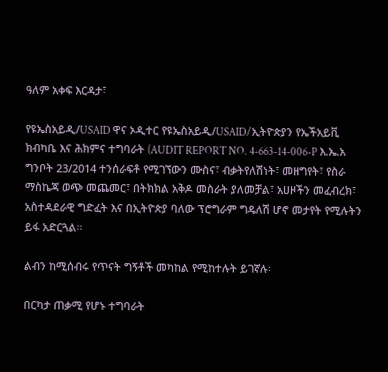ዓለም አቀፍ እርዳታ፣

የዩኤስአይዲ/USAID ዋና ኦዲተር የዩኤስአይዲ/USAID/ኢትዮጵያን የኤችአይቪ ክብካቤ እና ሕክምና ተግባራት (AUDIT REPORT NO. 4-663-14-006-P እ.ኤ.አ ግንቦት 23/2014 ተንሰራፍቶ የሚገኘውን ሙስና፣ ብቃትየለሽነት፣ መዘግየት፣ የስራ ማስኬጃ ወጭ መጨመር፣ በትክክል አቅዶ መስራት ያለመቻል፣ አሀዞችን መፈብረክ፣ አስተዳደራዊ ግድፈት እና በኢትዮጵያ ባለው ፕሮግራም ግዴለሽ ሆኖ መታየት የሚሉትን ይፋ አድርጓል፡፡

ልብን ከሚሰብሩ የጥናት ግኝቶች መካከል የሚከተሉት ይገኛሉ፡

በርካታ ጠቃሚ የሆኑ ተግባራት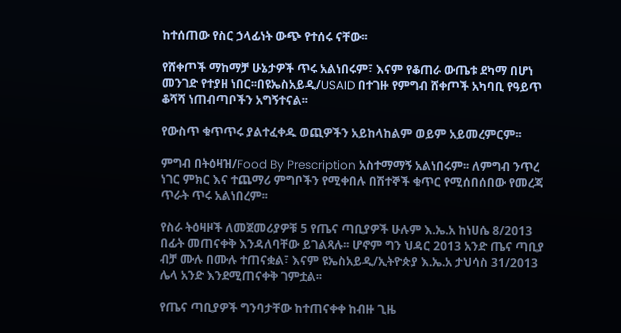ከተሰጠው የስር ኃላፊነት ውጭ የተሰሩ ናቸው፡፡

የሸቀጦች ማከማቻ ሁኔታዎች ጥሩ አልነበሩም፣ እናም የቆጠራ ውጤቱ ደካማ በሆነ መንገድ የተያዘ ነበር፡፡በዩኤስአይዲ/USAID በተገዙ የምግብ ሸቀጦች አካባቢ የዓይጥ ቆሻሻ ነጠብጣቦችን አግኝተናል፡፡

የውስጥ ቁጥጥሩ ያልተፈቀዱ ወጪዎችን አይከላከልም ወይም አይመረምርም፡፡

ምግብ በትዕዛዝ/Food By Prescription አስተማማኝ አልነበሩም፡፡ ለምግብ ንጥረ ነገር ምክር እና ተጨማሪ ምግቦችን የሚቀበሉ በሽተኞች ቁጥር የሚሰበሰበው የመረጃ ጥራት ጥሩ አልነበረም፡፡

የስራ ትዕዛዞች ለመጀመሪያዎቹ 5 የጤና ጣቢያዎች ሁሉም እ.ኤ.አ ከነሀሴ 8/2013 በፊት መጠናቀቅ እንዳለባቸው ይገልጻሉ፡፡ ሆኖም ግን ህዳር 2013 አንድ ጤና ጣቢያ ብቻ ሙሉ በሙሉ ተጠናቋል፣ እናም ዩኤስአይዲ/ኢትዮጵያ እ.ኤ.አ ታህሳስ 31/2013 ሌላ አንድ እንደሚጠናቀቅ ገምቷል፡፡

የጤና ጣቢያዎች ግንባታቸው ከተጠናቀቀ ከብዙ ጊዜ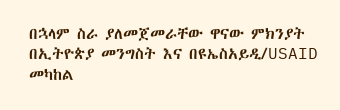በኋላም ስራ ያለመጀመራቸው ዋናው ምክንያት በኢትዮጵያ መንግስት እና በዩኤስአይዲ/USAID መካከል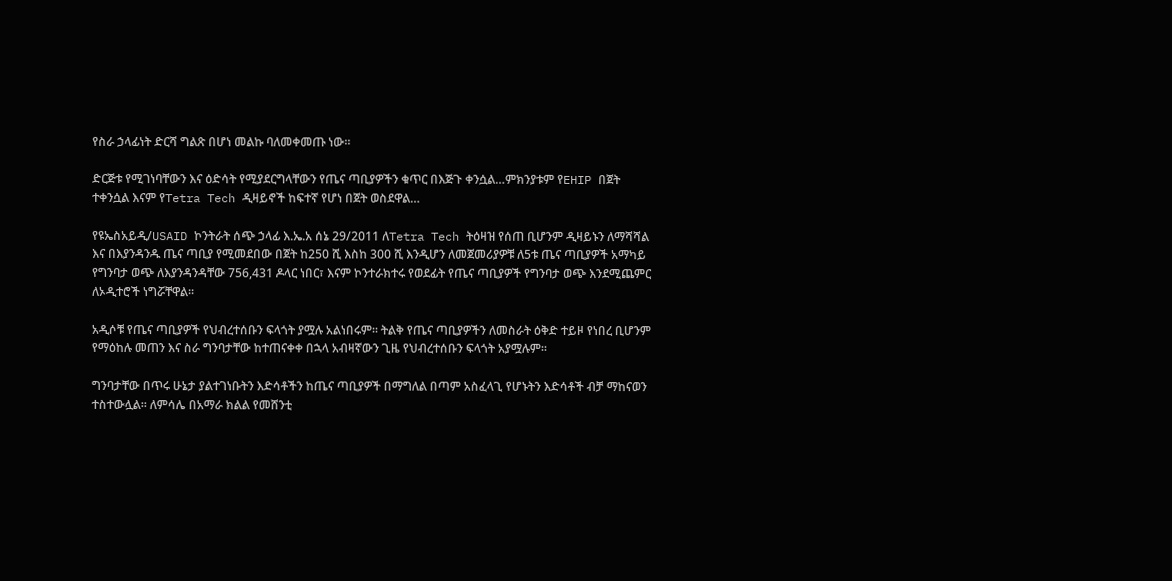የስራ ኃላፊነት ድርሻ ግልጽ በሆነ መልኩ ባለመቀመጡ ነው፡፡

ድርጅቱ የሚገነባቸውን እና ዕድሳት የሚያደርግላቸውን የጤና ጣቢያዎችን ቁጥር በእጅጉ ቀንሷል…ምክንያቱም የEHIP በጀት ተቀንሷል እናም የTetra Tech ዲዛይኖች ከፍተኛ የሆነ በጀት ወስደዋል…

የዩኤስአይዲ/USAID ኮንትራት ሰጭ ኃላፊ እ.ኤ.አ ሰኔ 29/2011 ለTetra Tech ትዕዛዝ የሰጠ ቢሆንም ዲዛይኑን ለማሻሻል እና በእያንዳንዱ ጤና ጣቢያ የሚመደበው በጀት ከ250 ሺ እስከ 300 ሺ እንዲሆን ለመጀመሪያዎቹ ለ5ቱ ጤና ጣቢያዎች አማካይ የግንባታ ወጭ ለእያንዳንዳቸው 756,431 ዶላር ነበር፣ እናም ኮንተራክተሩ የወደፊት የጤና ጣቢያዎች የግንባታ ወጭ እንደሚጨምር ለኦዲተሮች ነግሯቸዋል፡፡

አዲሶቹ የጤና ጣቢያዎች የህብረተሰቡን ፍላጎት ያሟሉ አልነበሩም፡፡ ትልቅ የጤና ጣቢያዎችን ለመስራት ዕቅድ ተይዞ የነበረ ቢሆንም የማዕከሉ መጠን እና ስራ ግንባታቸው ከተጠናቀቀ በኋላ አብዛኛውን ጊዜ የህብረተሰቡን ፍላጎት አያሟሉም፡፡

ግንባታቸው በጥሩ ሁኔታ ያልተገነቡትን እድሳቶችን ከጤና ጣቢያዎች በማግለል በጣም አስፈላጊ የሆኑትን እድሳቶች ብቻ ማከናወን ተስተውሏል፡፡ ለምሳሌ በአማራ ክልል የመሸንቲ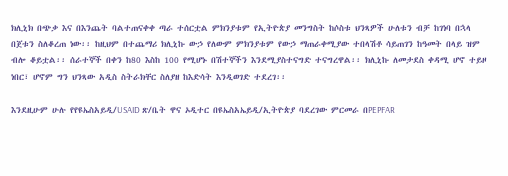ክሊኒክ በጭቃ እና በእንጨት ባልተጠናቀቀ ጣራ ተሰርቷል ምክንያቱም የኢትዮጵያ መንግስት ከሶስቱ ህንጻዎች ሁለቱን ብቻ ከገነባ በኋላ በጀቱን ስለቆረጠ ነው፡፡ ከዚህም በተጨማሪ ክሊኒኩ ውኃ የለውም ምክንያቱም የውኃ ማጠራቀሚያው ተበላሽቶ ሳይጠገን ከዓመት በላይ ዝም ብሎ ቆይቷል፡፡ ሰራተኞች በቀን ከ80 እስከ 100 የሚሆኑ በሽተኞችን እንደሚያስተናግድ ተናግረዋል፡፡ ክሊኒኩ ለመታደስ ቀዳሚ ሆኖ ተይዞ ነበር፣ ሆኖም ግን ህንጻው አዲስ ስትራክቸር ስለያዘ ከእድሳት እንዲወገድ ተደረገ፡፡

እንደዚሁም ሁሉ የየዩኤስአይዲ/USAID ጽ/ቤት ዋና ኦዲተር በዩኤስአኤይዲ/ኢትዮጵያ ባደረገው ምርመራ በPEPFAR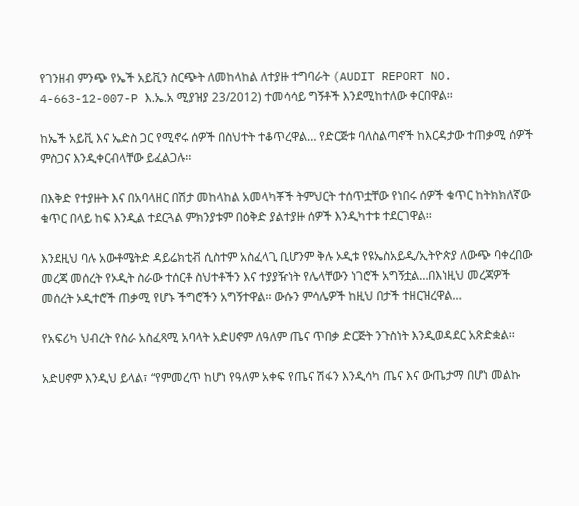የገንዘብ ምንጭ የኤች አይቪን ስርጭት ለመከላከል ለተያዙ ተግባራት (AUDIT REPORT NO. 4-663-12-007-P እ.ኤ.አ ሚያዝያ 23/2012) ተመሳሳይ ግኝቶች እንደሚከተለው ቀርበዋል፡፡

ከኤች አይቪ እና ኤድስ ጋር የሚኖሩ ሰዎች በስህተት ተቆጥረዋል… የድርጅቱ ባለስልጣኖች ከእርዳታው ተጠቃሚ ሰዎች ምስጋና እንዲቀርብላቸው ይፈልጋሉ፡፡

በእቅድ የተያዙት እና በአባላዘር በሽታ መከላከል አመላካቾች ትምህርት ተሰጥቷቸው የነበሩ ሰዎች ቁጥር ከትክክለኛው ቁጥር በላይ ከፍ እንዲል ተደርጓል ምክንያቱም በዕቅድ ያልተያዙ ሰዎች እንዲካተቱ ተደርገዋል፡፡

እንደዚህ ባሉ አውቶሜትድ ዳይሬክቲቭ ሲስተም አስፈላጊ ቢሆንም ቅሉ ኦዲቱ የዩኤስአይዲ/ኢትዮጵያ ለውጭ ባቀረበው መረጃ መሰረት የኦዲት ስራው ተሰርቶ ስህተቶችን እና ተያያዥነት የሌላቸውን ነገሮች አግኝቷል…በእነዚህ መረጃዎች መሰረት ኦዲተሮች ጠቃሚ የሆኑ ችግሮችን አግኝተዋል፡፡ ውሱን ምሳሌዎች ከዚህ በታች ተዘርዝረዋል…

የአፍሪካ ህብረት የስራ አስፈጻሚ አባላት አድሀኖም ለዓለም ጤና ጥበቃ ድርጅት ንጉስነት እንዲወዳደር አጽድቋል፡፡

አድሀኖም እንዲህ ይላል፣ “የምመረጥ ከሆነ የዓለም አቀፍ የጤና ሽፋን እንዲሳካ ጤና እና ውጤታማ በሆነ መልኩ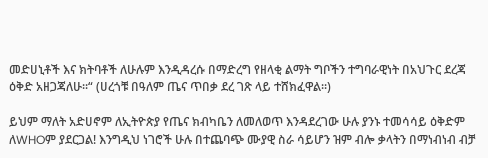መድሀኒቶች እና ክትባቶች ለሁሉም እንዲዳረሱ በማድረግ የዘላቂ ልማት ግቦችን ተግባራዊነት በአህጉር ደረጃ ዕቅድ አዘጋጃለሁ፡፡“ (ሀረጎቹ በዓለም ጤና ጥበቃ ደረ ገጽ ላይ ተሸክፈዋል፡፡)

ይህም ማለት አድሀኖም ለኢትዮጵያ የጤና ክብካቤን ለመለወጥ እንዳደረገው ሁሉ ያንኑ ተመሳሳይ ዕቅድም ለWHOም ያደርጋል! እንግዲህ ነገሮች ሁሉ በተጨባጭ ሙያዊ ስራ ሳይሆን ዝም ብሎ ቃላትን በማነብነብ ብቻ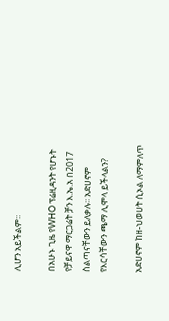ሊሆን አይችልም፡፡

በአሁኑ ጊዜ የWHO ፕሬዚዳንት የሆኑት የቻይናዋ ማርጋሬት ቻን እ.ኤ.አ በ2017 ስልጣናቸውን ይለቃሉ፡፡ አድሀኖም የእርሳቸውን ጫማ ሊሞላ ይችላልን?

አድሀኖም ከዘ-ህወሀት ሲኦል ለማምለጥ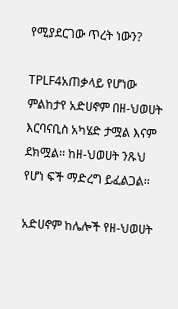የሚያደርገው ጥረት ነውን?

TPLF4አጠቃላይ የሆነው ምልከታየ አድሀኖም በዘ-ህወሀት እርባናቢስ አካሄድ ታሟል እናም ደክሟል፡፡ ከዘ-ህወሀት ንጹህ የሆነ ፍች ማድረግ ይፈልጋል፡፡

አድሀኖም ከሌሎች የዘ-ህወሀት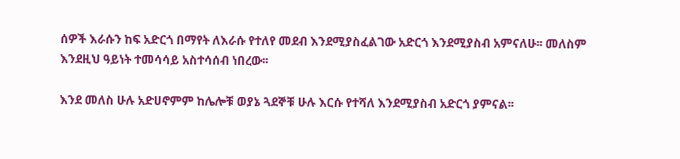ሰዎች እራሱን ከፍ አድርጎ በማየት ለእራሱ የተለየ መደብ እንደሚያስፈልገው አድርጎ እንደሚያስብ አምናለሁ፡፡ መለስም እንደዚህ ዓይነት ተመሳሳይ አስተሳሰብ ነበረው፡፡

እንደ መለስ ሁሉ አድሀኖምም ከሌሎቹ ወያኔ ጓደኞቹ ሁሉ እርሱ የተሻለ እንደሚያስብ አድርጎ ያምናል፡፡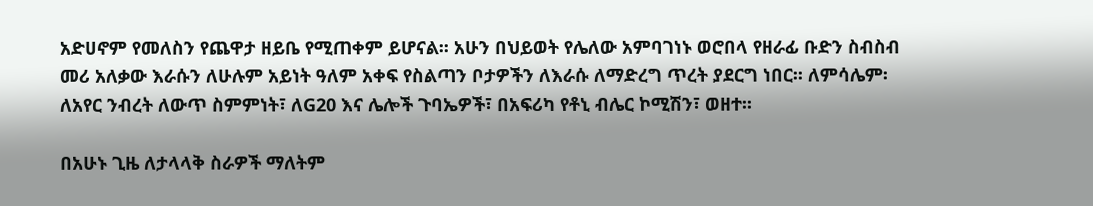አድሀኖም የመለስን የጨዋታ ዘይቤ የሚጠቀም ይሆናል፡፡ አሁን በህይወት የሌለው አምባገነኑ ወሮበላ የዘራፊ ቡድን ስብስብ መሪ አለቃው እራሱን ለሁሉም አይነት ዓለም አቀፍ የስልጣን ቦታዎችን ለእራሱ ለማድረግ ጥረት ያደርግ ነበር፡፡ ለምሳሌም፡ ለአየር ንብረት ለውጥ ስምምነት፣ ለG20 እና ሌሎች ጉባኤዎች፣ በአፍሪካ የቶኒ ብሌር ኮሚሽን፣ ወዘተ፡፡

በአሁኑ ጊዜ ለታላላቅ ስራዎች ማለትም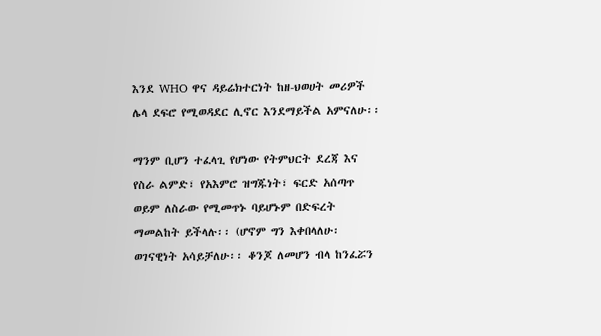እንደ WHO ዋና ዳይሬክተርነት ከዘ-ህወሀት መሪዎች ሌላ ደፍሮ የሚወዳደር ሊኖር እንደማይችል አምናለሁ፡፡

ማንም ቢሆን ተፈላጊ የሆነው የትምህርት ደረጃ እና የስራ ልምድ፣ የአእምሮ ዝግጁነት፣ ፍርድ አሰጣጥ ወይም ለስራው የሚመጥኑ ባይሆኑም በድፍረት ማመልከት ይችላሉ፡፡ (ሆኖም ግን እቀበላለሁ፡ ወገናዊነት አሳይቻለሁ፡፡ ቆንጆ ለመሆን ብላ ከንፈሯን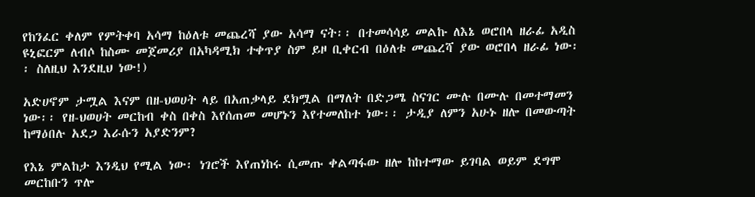የከንፈር ቀለም የምትቀባ አሳማ ከዕለቱ መጨረሻ ያው አሳማ ናት፡፡ በተመሳሳይ መልኩ ለእኔ ወሮበላ ዘራፊ አዲስ ዩኒፎርም ለብሶ ከስሙ መጀመሪያ በአካዳሚክ ተቀጥያ ስም ይዞ ቢቀርብ በዕለቱ መጨረሻ ያው ወሮበላ ዘራፊ ነው፡፡ ስለዚህ እንደዚህ ነው!)

አድሀኖም ታሟል እናም በዘ-ህወሀት ላይ በአጠቃላይ ደክሟል በማለት በድጋሜ ስናገር ሙሉ በሙሉ በመተማመን ነው፡፡ የዘ-ህወሀት መርከብ ቀስ በቀስ እየሰጠመ መሆኑን እየተመለከተ ነው፡፡ ታዲያ ለምን አሁኑ ዘሎ በመውጣት ከማዕበሉ አደጋ እራሱን አያድንም?

የእኔ ምልከታ እንዲህ የሚል ነው፡ ነገሮች እየጠነከሩ ሲመጡ ቀልጣፋው ዘሎ ከከተማው ይገባል ወይም ደግሞ መርከቡን ጥሎ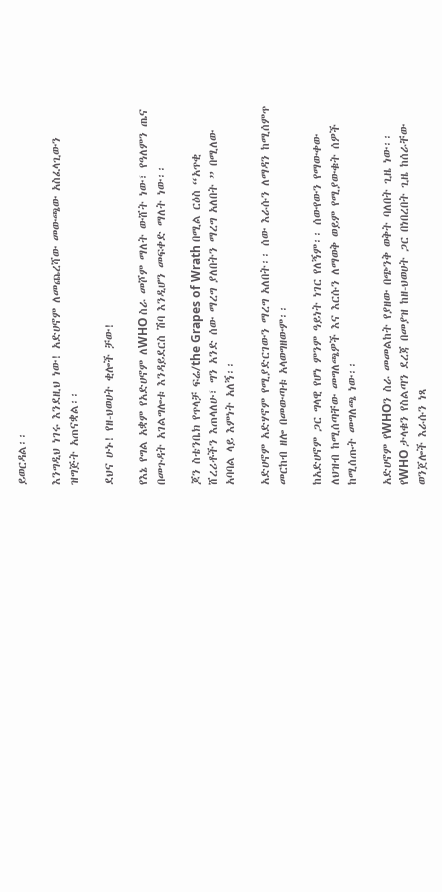ይወርዳል፡፡

እንግዲህ ነገሩ እንደዚህ ነው! አድሀኖም ለመጨረሻው መውጫው አስፈላጊውን ዝግጅት አጠናቋል፡፡

ደህና ሁኑ! የዘ-ህወሀት ቂሎች ቻው!

የእኔ የግል አቋም የአድሀኖም ለWHO ስራ መሾም ማለት ውሸት ነው፣ የዓለምን ጤና በመጉዳት አገልግሎቱ እንዳይደርስ ሽባ እንዲሆን መፍቀድ ማለት ነው፡፡

ጆን ስቴንቤክ የጥላቻ ፍሬ/the Grapes of Wrath በሚል ርዕስ “አጥቂ ሸረሪቶችን እጠላለሁ፣ ግን አንድ ሰው ማረግ ያለበትን ማረግ አለበት ” በሚለው አባባል ላይ እምነት አለኝ፡፡

አድሀኖም አድሃኖም የሚያድርገውን ማረግ አለበት፡፡ ሰው እራሱን ለማዳን ከሚሰምጥ መርከብ ዘሎ በመውጣቱ አላወግዘውም፡፡

ከአድሀኖም ጋር ግላዊ የሆነ ምንም ዓይነት ነገር የለኝም፡፡ ሰውየውን የማውቀው ለህዝብ ከሚሰጣቸው መግለጫዎች እና እርሱን ለማወቅ ወይም የሚያውቁት ሰዎች ከሚሰጡት መግለጫ ነው፡፡

አድሀኖም የWHOን ስራ መመልከት የያዘው በጭንቅ ወቅት ባለበት ጊዜ ነው፡፡ የWHO ታላቁን የስልጣን ደረጃ በመያዝ ከዘ-ህወሀት ጋር በነበረበት ጊዜ ከሰራቸው ወንጀሎች እራሱን ነጻ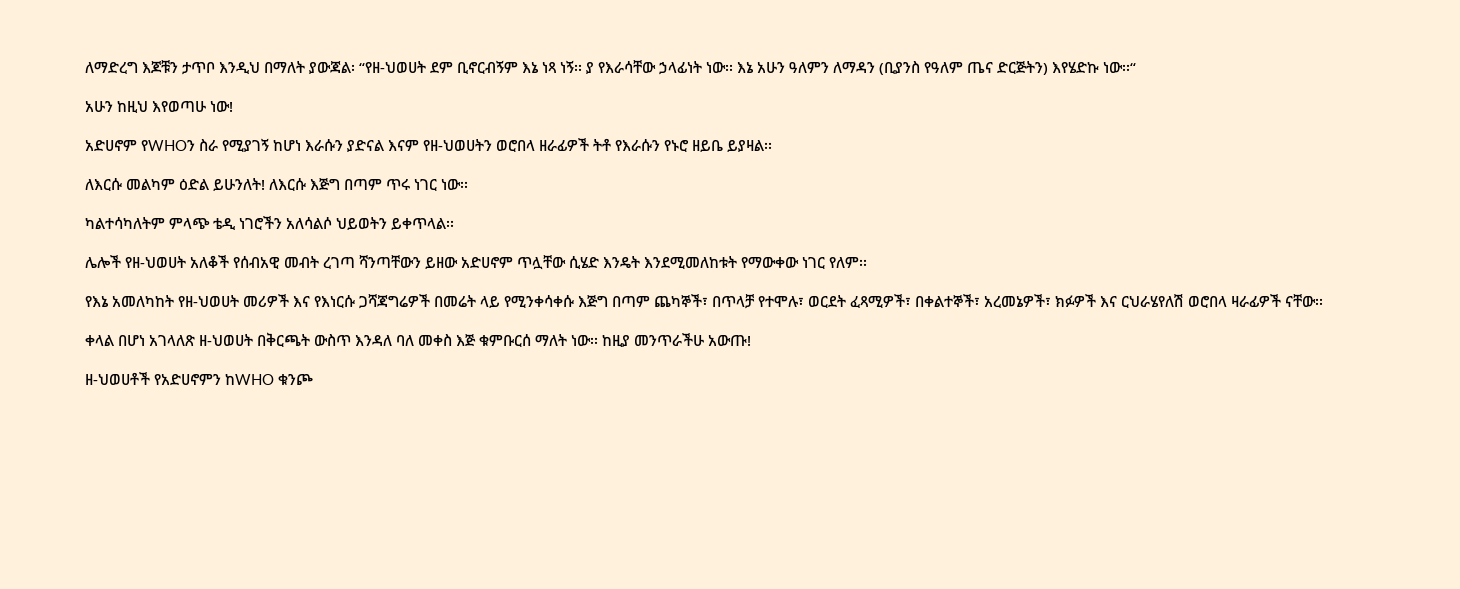ለማድረግ እጆቹን ታጥቦ እንዲህ በማለት ያውጃል፡ “የዘ-ህወሀት ደም ቢኖርብኝም እኔ ነጻ ነኝ፡፡ ያ የእራሳቸው ኃላፊነት ነው፡፡ እኔ አሁን ዓለምን ለማዳን (ቢያንስ የዓለም ጤና ድርጅትን) እየሄድኩ ነው፡፡“

አሁን ከዚህ እየወጣሁ ነው!

አድሀኖም የWHOን ስራ የሚያገኝ ከሆነ እራሱን ያድናል እናም የዘ-ህወሀትን ወሮበላ ዘራፊዎች ትቶ የእራሱን የኑሮ ዘይቤ ይያዛል፡፡

ለእርሱ መልካም ዕድል ይሁንለት! ለእርሱ እጅግ በጣም ጥሩ ነገር ነው፡፡

ካልተሳካለትም ምላጭ ቴዲ ነገሮችን አለሳልሶ ህይወትን ይቀጥላል፡፡

ሌሎች የዘ-ህወሀት አለቆች የሰብአዊ መብት ረገጣ ሻንጣቸውን ይዘው አድሀኖም ጥሏቸው ሲሄድ እንዴት እንደሚመለከቱት የማውቀው ነገር የለም፡፡

የእኔ አመለካከት የዘ-ህወሀት መሪዎች እና የእነርሱ ጋሻጃግሬዎች በመሬት ላይ የሚንቀሳቀሱ እጅግ በጣም ጨካኞች፣ በጥላቻ የተሞሉ፣ ወርደት ፈጻሚዎች፣ በቀልተኞች፣ አረመኔዎች፣ ክፉዎች እና ርህራሄየለሽ ወሮበላ ዛራፊዎች ናቸው፡፡

ቀላል በሆነ አገላለጽ ዘ-ህወሀት በቅርጫት ውስጥ እንዳለ ባለ መቀስ እጅ ቁምቡርሰ ማለት ነው፡፡ ከዚያ መንጥራችሁ አውጡ!

ዘ-ህወሀቶች የአድሀኖምን ከWHO ቁንጮ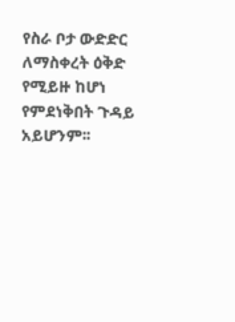የስራ ቦታ ውድድር ለማስቀረት ዕቅድ የሚይዙ ከሆነ የምደነቅበት ጉዳይ አይሆንም፡፡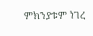ምክንያቱም ነገረ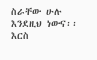ስራቸው ሁሉ እንደዚህ ነውና፡፡ እርስ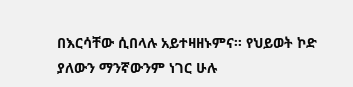በእርሳቸው ሲበላሉ አይተዛዘኑምና፡፡ የህይወት ኮድ ያለውን ማንኛውንም ነገር ሁሉ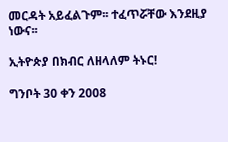መርዳት አይፈልጉም፡፡ ተፈጥሯቸው እንደዚያ ነውና፡፡

ኢትዮጵያ በክብር ለዘላለም ትኑር!

ግንቦት 30 ቀን 2008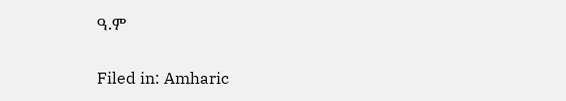ዓ.ም

Filed in: Amharic